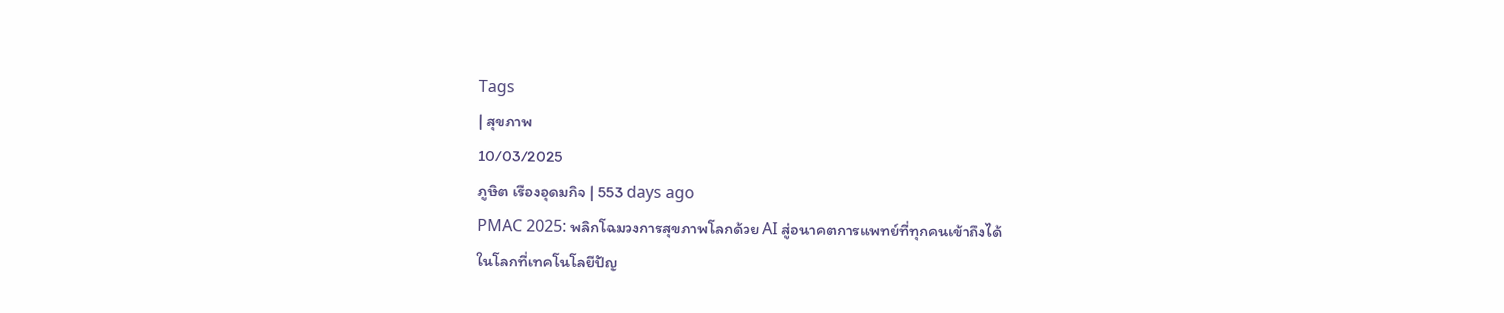Tags
| สุขภาพ
10/03/2025
ภูษิต เรืองอุดมกิจ | 553 days ago
PMAC 2025: พลิกโฉมวงการสุขภาพโลกด้วย AI สู่อนาคตการแพทย์ที่ทุกคนเข้าถึงได้
ในโลกที่เทคโนโลยีปัญ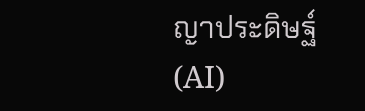ญาประดิษฐ์ (AI)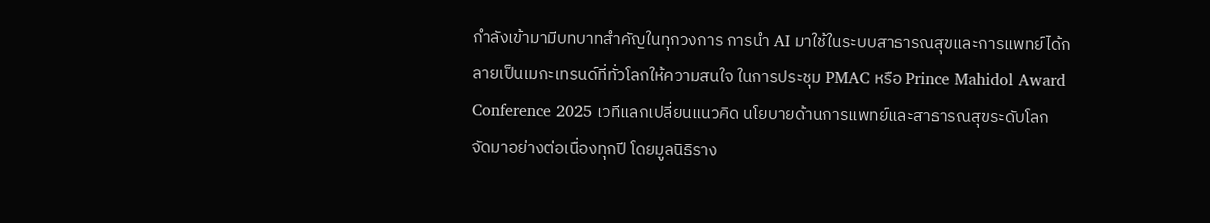กำลังเข้ามามีบทบาทสำคัญในทุกวงการ การนำ AI มาใช้ในระบบสาธารณสุขและการแพทย์ได้กลายเป็นเมกะเทรนด์ที่ทั่วโลกให้ความสนใจ ในการประชุม PMAC หรือ Prince Mahidol Award Conference 2025 เวทีแลกเปลี่ยนแนวคิด นโยบายด้านการแพทย์และสาธารณสุขระดับโลก จัดมาอย่างต่อเนื่องทุกปี โดยมูลนิธิราง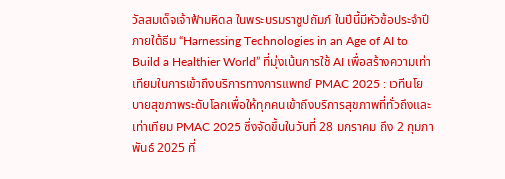วัลสมเด็จเจ้าฟ้ามหิดล ในพระบรมราชูปถัมภ์ ในปีนี้มีหัวข้อประจำปีภายใต้ธีม “Harnessing Technologies in an Age of AI to Build a Healthier World” ที่มุ่งเน้นการใช้ AI เพื่อสร้างความเท่าเทียมในการเข้าถึงบริการทางการแพทย์ PMAC 2025 : เวทีนโยบายสุขภาพระดับโลกเพื่อให้ทุกคนเข้าถึงบริการสุขภาพที่ทั่วถึงและเท่าเทียม PMAC 2025 ซึ่งจัดขึ้นในวันที่ 28 มกราคม ถึง 2 กุมภาพันธ์ 2025 ที่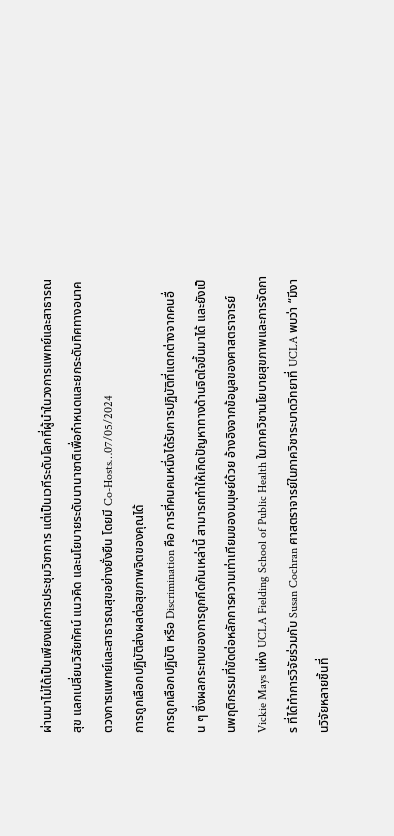ผ่านมาไม่ได้เป็นเพียงแค่การประชุมวิชาการ แต่เป็นเวทีระดับโลกที่ผู้นำในวงการแพทย์และสาธารณสุข แลกเปลี่ยนวิสัยทัศน์ แนวคิด และนโยบายระดับนานาชาติเพื่อกำหนดและยกระดับทิศทางอนาคตวงการแพทย์และสาธารณสุขอย่างยั่งยืน โดยมี Co-Hosts…07/05/2024
การถูกเลือกปฏิบัติส่งผลต่อสุขภาพจิตของคุณได้
การถูกเลือกปฏิบัติ หรือ Discrimination คือ การที่คนคนหนึ่งได้รับการปฏิบัติที่แตกต่างจากคนอื่น ๆ ซึ่งผลกระทบของการถูกกีดกันเหล่านี้ สามารถทำให้เกิดปัญหาทางด้านจิตใจขึ้นมาได้ และยังเป็นพฤติกรรมที่ขัดต่อหลักการความเท่าเทียมของมนุษย์ด้วย อ้างอิงจากข้อมูลของศาสตราจารย์ Vickie Mays แห่ง UCLA Fielding School of Public Health ในภาควิชานโยบายสุขภาพและการจัดการ ที่ได้ทำการวิจัยร่วมกับ Susan Cochran ศาสตราจารย์ในภาควิชาระบาดวิทยาที่ UCLA พบว่า “มีงานวิจัยหลายชิ้นที่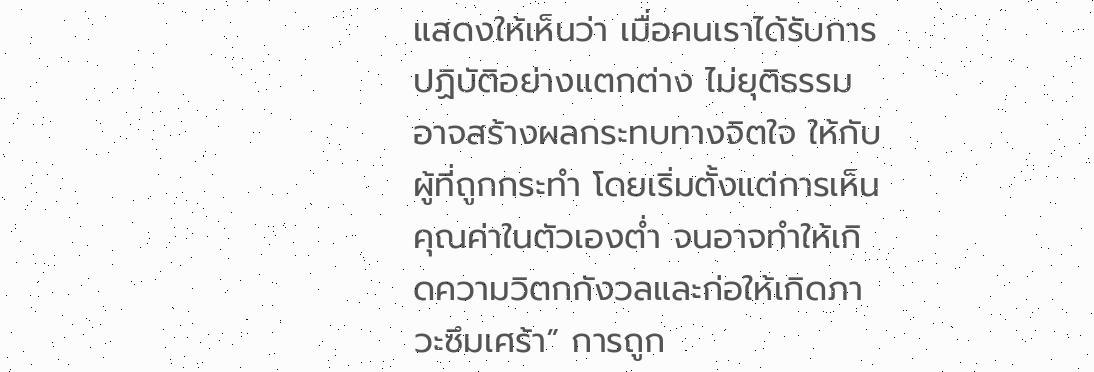แสดงให้เห็นว่า เมื่อคนเราได้รับการปฏิบัติอย่างแตกต่าง ไม่ยุติธรรม อาจสร้างผลกระทบทางจิตใจ ให้กับผู้ที่ถูกกระทำ โดยเริ่มตั้งแต่การเห็นคุณค่าในตัวเองต่ำ จนอาจทำให้เกิดความวิตกกังวลและก่อให้เกิดภาวะซึมเศร้า” การถูก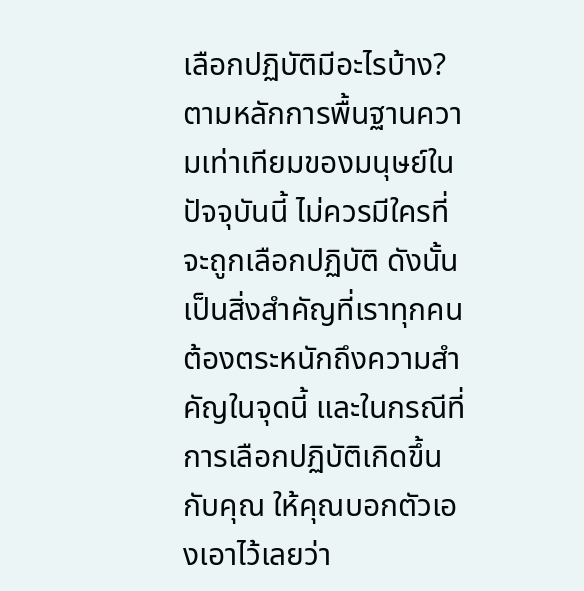เลือกปฏิบัติมีอะไรบ้าง? ตามหลักการพื้นฐานความเท่าเทียมของมนุษย์ในปัจจุบันนี้ ไม่ควรมีใครที่จะถูกเลือกปฏิบัติ ดังนั้นเป็นสิ่งสำคัญที่เราทุกคนต้องตระหนักถึงความสำคัญในจุดนี้ และในกรณีที่การเลือกปฏิบัติเกิดขึ้นกับคุณ ให้คุณบอกตัวเองเอาไว้เลยว่า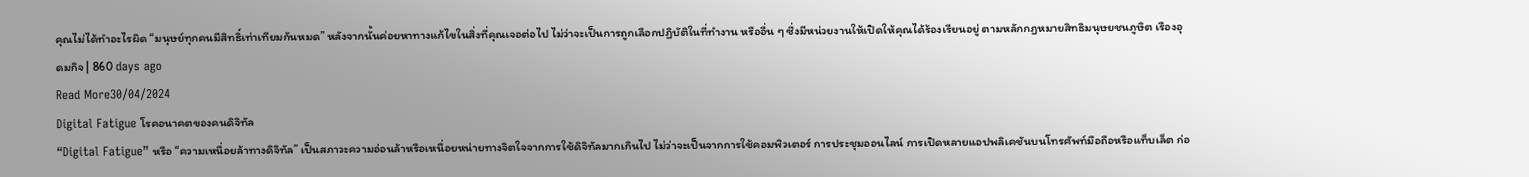คุณไม่ได้ทำอะไรผิด “มนุษย์ทุกคนมีสิทธิ์เท่าเทียมกันหมด” หลังจากนั้นค่อยหาทางแก้ไขในสิ่งที่คุณเจอต่อไป ไม่ว่าจะเป็นการถูกเลือกปฏิบัติในที่ทำงาน หรืออื่น ๆ ซึ่งมีหน่วยงานให้เปิดให้คุณได้ร้องเรียนอยู่ ตามหลักกฎหมายสิทธิมนุษยชนภูษิต เรืองอุดมกิจ | 860 days ago
Read More30/04/2024
Digital Fatigue โรคอนาคตของคนดิจิทัล
“Digital Fatigue” หรือ “ความเหนื่อยล้าทางดิจิทัล” เป็นสภาวะความอ่อนล้าหรือเหนื่อยหน่ายทางจิตใจจากการใช้ดิจิทัลมากเกินไป ไม่ว่าจะเป็นจากการใช้คอมพิวเตอร์ การประชุมออนไลน์ การเปิดหลายแอปพลิเคชันบนโทรศัพท์มือถือหรือแท็บเล็ต ก่อ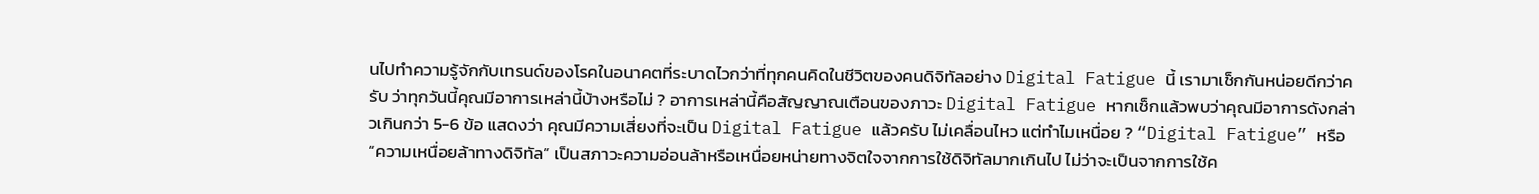นไปทำความรู้จักกับเทรนด์ของโรคในอนาคตที่ระบาดไวกว่าที่ทุกคนคิดในชีวิตของคนดิจิทัลอย่าง Digital Fatigue นี้ เรามาเช็กกันหน่อยดีกว่าครับ ว่าทุกวันนี้คุณมีอาการเหล่านี้บ้างหรือไม่ ? อาการเหล่านี้คือสัญญาณเตือนของภาวะ Digital Fatigue หากเช็กแล้วพบว่าคุณมีอาการดังกล่าวเกินกว่า 5-6 ข้อ แสดงว่า คุณมีความเสี่ยงที่จะเป็น Digital Fatigue แล้วครับ ไม่เคลื่อนไหว แต่ทำไมเหนื่อย ? “Digital Fatigue” หรือ “ความเหนื่อยล้าทางดิจิทัล” เป็นสภาวะความอ่อนล้าหรือเหนื่อยหน่ายทางจิตใจจากการใช้ดิจิทัลมากเกินไป ไม่ว่าจะเป็นจากการใช้ค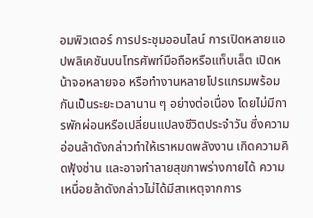อมพิวเตอร์ การประชุมออนไลน์ การเปิดหลายแอปพลิเคชันบนโทรศัพท์มือถือหรือแท็บเล็ต เปิดหน้าจอหลายจอ หรือทำงานหลายโปรแกรมพร้อมกันเป็นระยะเวลานาน ๆ อย่างต่อเนื่อง โดยไม่มีการพักผ่อนหรือเปลี่ยนแปลงชีวิตประจำวัน ซึ่งความอ่อนล้าดังกล่าวทำให้เราหมดพลังงาน เกิดความคิดฟุ้งซ่าน และอาจทำลายสุขภาพร่างกายได้ ความเหนื่อยล้าดังกล่าวไม่ได้มีสาเหตุจากการ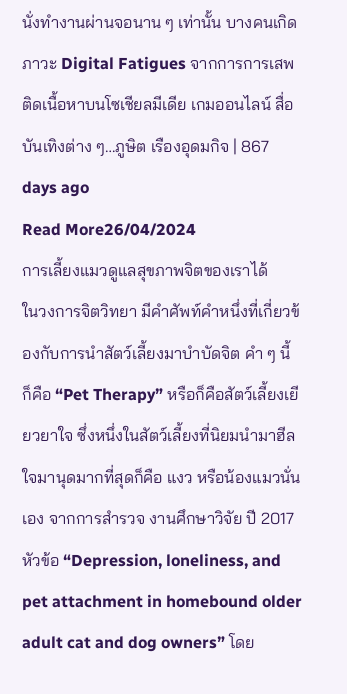นั่งทำงานผ่านจอนาน ๆ เท่านั้น บางคนเกิดภาวะ Digital Fatigues จากการการเสพติดเนื้อหาบนโซเชียลมีเดีย เกมออนไลน์ สื่อบันเทิงต่าง ๆ…ภูษิต เรืองอุดมกิจ | 867 days ago
Read More26/04/2024
การเลี้ยงแมวดูแลสุขภาพจิตของเราได้
ในวงการจิตวิทยา มีคำศัพท์คำหนึ่งที่เกี่ยวข้องกับการนำสัตว์เลี้ยงมาบำบัดจิต คำ ๆ นี้ ก็คือ “Pet Therapy” หรือก็คือสัตว์เลี้ยงเยียวยาใจ ซึ่งหนึ่งในสัตว์เลี้ยงที่นิยมนำมาฮีลใจมานุดมากที่สุดก็คือ แงว หรือน้องแมวนั่นเอง จากการสำรวจ งานศึกษาวิจัย ปี 2017 หัวข้อ “Depression, loneliness, and pet attachment in homebound older adult cat and dog owners” โดย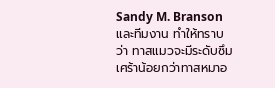Sandy M. Branson และทีมงาน ทำให้ทราบว่า ทาสแมวจะมีระดับซึมเศร้าน้อยกว่าทาสหมาอ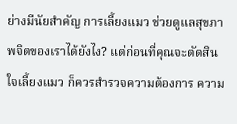ย่างมีนัยสำคัญ การเลี้ยงแมว ช่วยดูแลสุขภาพจิตของเราได้ยังไง? แต่ก่อนที่คุณจะตัดสินใจเลี้ยงแมว ก็ควรสำรวจความต้องการ ความ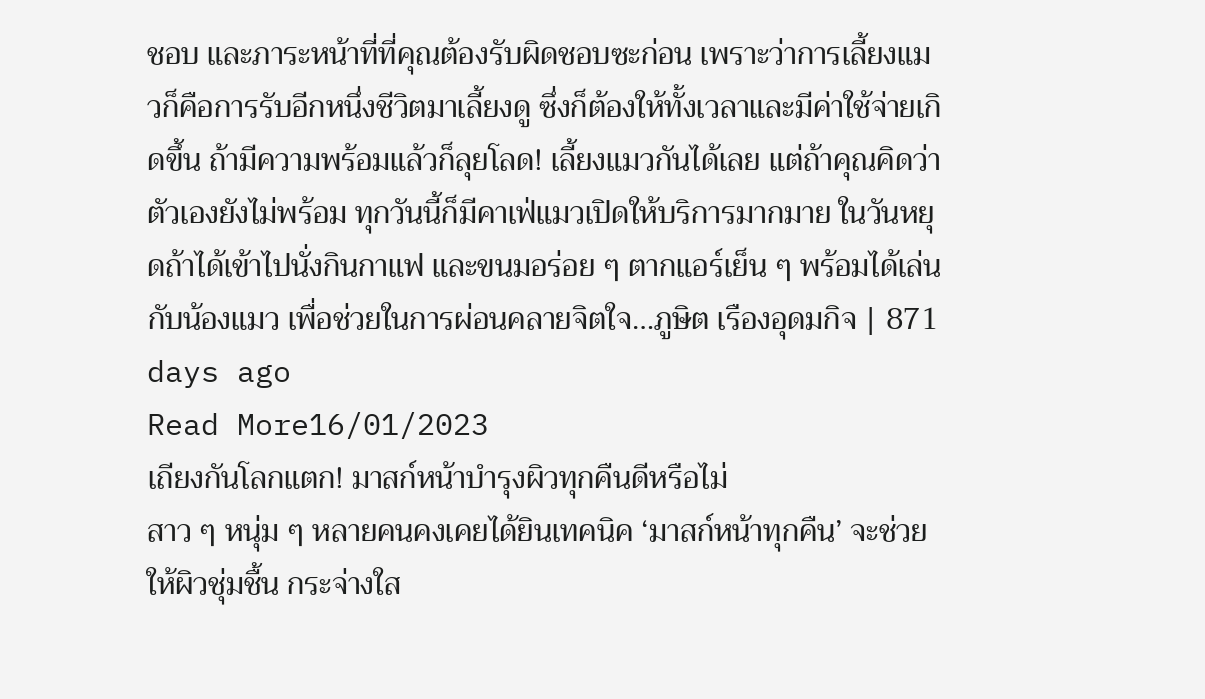ชอบ และภาระหน้าที่ที่คุณต้องรับผิดชอบซะก่อน เพราะว่าการเลี้ยงแมวก็คือการรับอีกหนึ่งชีวิตมาเลี้ยงดู ซึ่งก็ต้องให้ทั้งเวลาและมีค่าใช้จ่ายเกิดขึ้น ถ้ามีความพร้อมแล้วก็ลุยโลด! เลี้ยงแมวกันได้เลย แต่ถ้าคุณคิดว่าตัวเองยังไม่พร้อม ทุกวันนี้ก็มีคาเฟ่แมวเปิดให้บริการมากมาย ในวันหยุดถ้าได้เข้าไปนั่งกินกาแฟ และขนมอร่อย ๆ ตากแอร์เย็น ๆ พร้อมได้เล่นกับน้องแมว เพื่อช่วยในการผ่อนคลายจิตใจ…ภูษิต เรืองอุดมกิจ | 871 days ago
Read More16/01/2023
เถียงกันโลกแตก! มาสก์หน้าบำรุงผิวทุกคืนดีหรือไม่
สาว ๆ หนุ่ม ๆ หลายคนคงเคยได้ยินเทคนิค ‘มาสก์หน้าทุกคืน’ จะช่วยให้ผิวชุ่มชื้น กระจ่างใส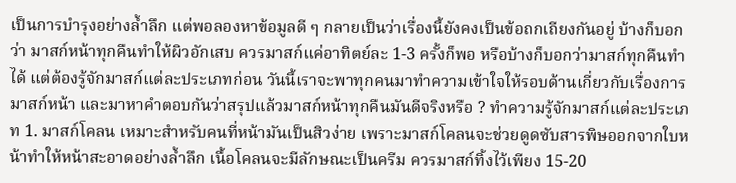เป็นการบำรุงอย่างล้ำลึก แต่พอลองหาข้อมูลดี ๆ กลายเป็นว่าเรื่องนี้ยังคงเป็นข้อถกเถียงกันอยู่ บ้างก็บอกว่า มาสก์หน้าทุกคืนทำให้ผิวอักเสบ ควรมาสก์แค่อาทิตย์ละ 1-3 ครั้งก็พอ หรือบ้างก็บอกว่ามาสก์ทุกคืนทำได้ แต่ต้องรู้จักมาสก์แต่ละประเภทก่อน วันนี้เราจะพาทุกคนมาทำความเข้าใจให้รอบด้านเกี่ยวกับเรื่องการมาสก์หน้า และมาหาคำตอบกันว่าสรุปแล้วมาสก์หน้าทุกคืนมันดีจริงหรือ ? ทำความรู้จักมาสก์แต่ละประเภท 1. มาสก์โคลน เหมาะสำหรับคนที่หน้ามันเป็นสิวง่าย เพราะมาสก์โคลนจะช่วยดูดซับสารพิษออกจากใบหน้าทำให้หน้าสะอาดอย่างล้ำลึก เนื้อโคลนจะมีลักษณะเป็นครีม ควรมาสก์ทิ้งไว้เพียง 15-20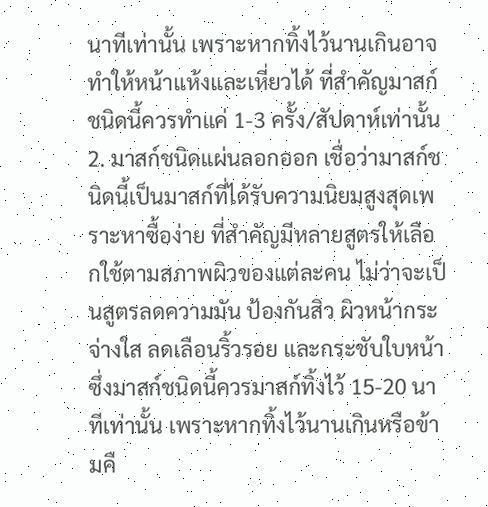นาทีเท่านั้น เพราะหากทิ้งไว้นานเกินอาจทำให้หน้าแห้งและเหี่ยวได้ ที่สำคัญมาสก์ชนิดนี้ควรทำแค่ 1-3 ครั้ง/สัปดาห์เท่านั้น 2. มาสก์ชนิดแผ่นลอกออก เชื่อว่ามาสก์ชนิดนี้เป็นมาสก์ที่ได้รับความนิยมสูงสุดเพราะหาซื้อง่าย ที่สำคัญมีหลายสูตรให้เลือกใช้ตามสภาพผิวของแต่ละคน ไม่ว่าจะเป็นสูตรลดความมัน ป้องกันสิว ผิวหน้ากระจ่างใส ลดเลือนริ้วรอย และกระชับใบหน้า ซึ่งมาสก์ชนิดนี้ควรมาสก์ทิ้งไว้ 15-20 นาทีเท่านั้น เพราะหากทิ้งไว้นานเกินหรือข้ามคื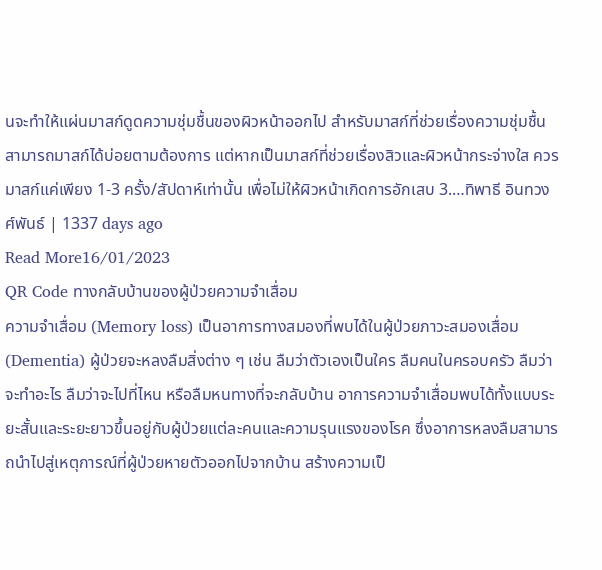นจะทำให้แผ่นมาสก์ดูดความชุ่มชื้นของผิวหน้าออกไป สำหรับมาสก์ที่ช่วยเรื่องความชุ่มชื้นสามารถมาสก์ได้บ่อยตามต้องการ แต่หากเป็นมาสก์ที่ช่วยเรื่องสิวและผิวหน้ากระจ่างใส ควรมาสก์แค่เพียง 1-3 ครั้ง/สัปดาห์เท่านั้น เพื่อไม่ให้ผิวหน้าเกิดการอักเสบ 3.…ทิพาธี อินทวงศ์พันธ์ | 1337 days ago
Read More16/01/2023
QR Code ทางกลับบ้านของผู้ป่วยความจำเสื่อม
ความจำเสื่อม (Memory loss) เป็นอาการทางสมองที่พบได้ในผู้ป่วยภาวะสมองเสื่อม (Dementia) ผู้ป่วยจะหลงลืมสิ่งต่าง ๆ เช่น ลืมว่าตัวเองเป็นใคร ลืมคนในครอบครัว ลืมว่าจะทำอะไร ลืมว่าจะไปที่ไหน หรือลืมหนทางที่จะกลับบ้าน อาการความจำเสื่อมพบได้ทั้งแบบระยะสั้นและระยะยาวขึ้นอยู่กับผู้ป่วยแต่ละคนและความรุนแรงของโรค ซึ่งอาการหลงลืมสามารถนำไปสู่เหตุการณ์ที่ผู้ป่วยหายตัวออกไปจากบ้าน สร้างความเป็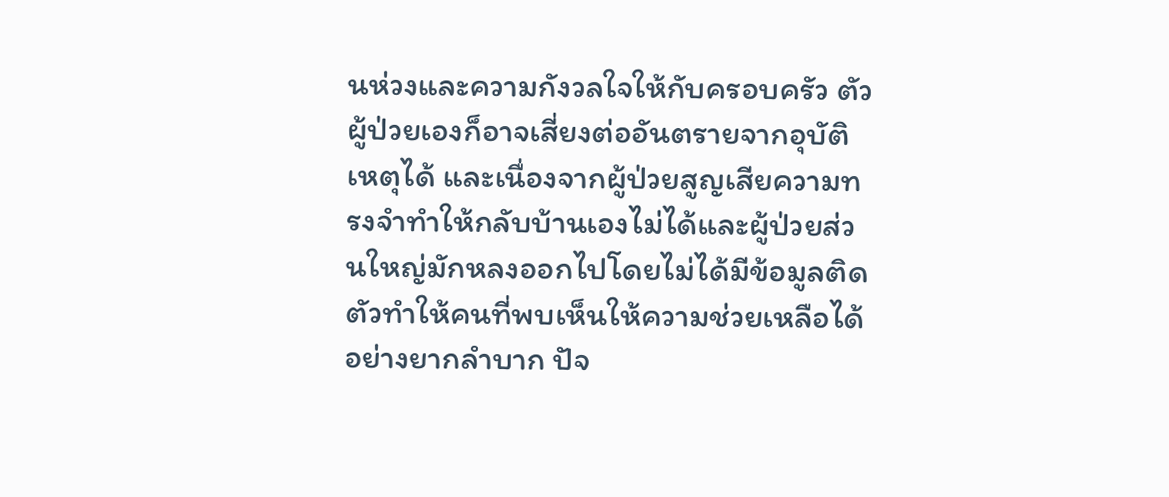นห่วงและความกังวลใจให้กับครอบครัว ตัวผู้ป่วยเองก็อาจเสี่ยงต่ออันตรายจากอุบัติเหตุได้ และเนื่องจากผู้ป่วยสูญเสียความทรงจำทำให้กลับบ้านเองไม่ได้และผู้ป่วยส่วนใหญ่มักหลงออกไปโดยไม่ได้มีข้อมูลติดตัวทำให้คนที่พบเห็นให้ความช่วยเหลือได้อย่างยากลำบาก ปัจ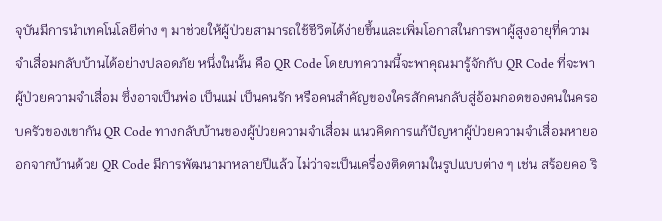จุบันมีการนำเทคโนโลยีต่าง ๆ มาช่วยให้ผู้ป่วยสามารถใช้ชีวิตได้ง่ายขึ้นและเพิ่มโอกาสในการพาผู้สูงอายุที่ความจำเสื่อมกลับบ้านได้อย่างปลอดภัย หนึ่งในนั้น คือ QR Code โดยบทความนี้จะพาคุณมารู้จักกับ QR Code ที่จะพาผู้ป่วยความจำเสื่อม ซึ่งอาจเป็นพ่อ เป็นแม่ เป็นคนรัก หรือคนสำคัญของใครสักคนกลับสู่อ้อมกอดของคนในครอบครัวของเขากัน QR Code ทางกลับบ้านของผู้ป่วยความจำเสื่อม แนวคิดการแก้ปัญหาผู้ป่วยความจำเสื่อมหายออกจากบ้านด้วย QR Code มีการพัฒนามาหลายปีแล้ว ไม่ว่าจะเป็นเครื่องติดตามในรูปแบบต่าง ๆ เช่น สร้อยคอ ริ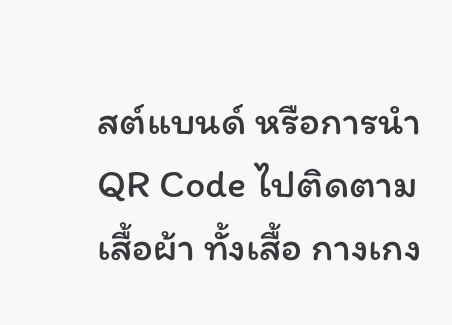สต์แบนด์ หรือการนำ QR Code ไปติดตามเสื้อผ้า ทั้งเสื้อ กางเกง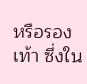หรือรองเท้า ซึ่งใน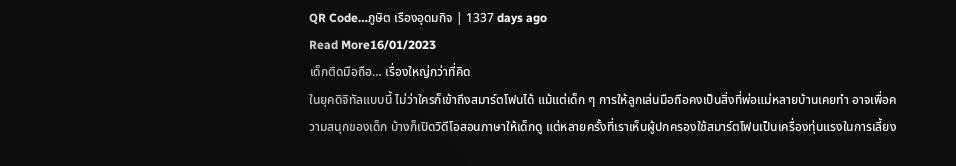QR Code…ภูษิต เรืองอุดมกิจ | 1337 days ago
Read More16/01/2023
เด็กติดมือถือ… เรื่องใหญ่กว่าที่คิด
ในยุคดิจิทัลแบบนี้ ไม่ว่าใครก็เข้าถึงสมาร์ตโฟนได้ แม้แต่เด็ก ๆ การให้ลูกเล่นมือถือคงเป็นสิ่งที่พ่อแม่หลายบ้านเคยทำ อาจเพื่อความสนุกของเด็ก บ้างก็เปิดวิดีโอสอนภาษาให้เด็กดู แต่หลายครั้งที่เราเห็นผู้ปกครองใช้สมาร์ตโฟนเป็นเครื่องทุ่นแรงในการเลี้ยง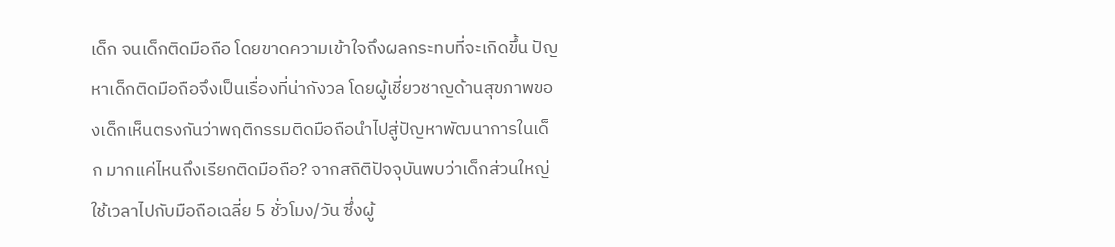เด็ก จนเด็กติดมือถือ โดยขาดความเข้าใจถึงผลกระทบที่จะเกิดขึ้น ปัญหาเด็กติดมือถือจึงเป็นเรื่องที่น่ากังวล โดยผู้เชี่ยวชาญด้านสุขภาพของเด็กเห็นตรงกันว่าพฤติกรรมติดมือถือนำไปสู่ปัญหาพัฒนาการในเด็ก มากแค่ไหนถึงเรียกติดมือถือ? จากสถิติปัจจุบันพบว่าเด็กส่วนใหญ่ใช้เวลาไปกับมือถือเฉลี่ย 5 ชั่วโมง/วัน ซึ่งผู้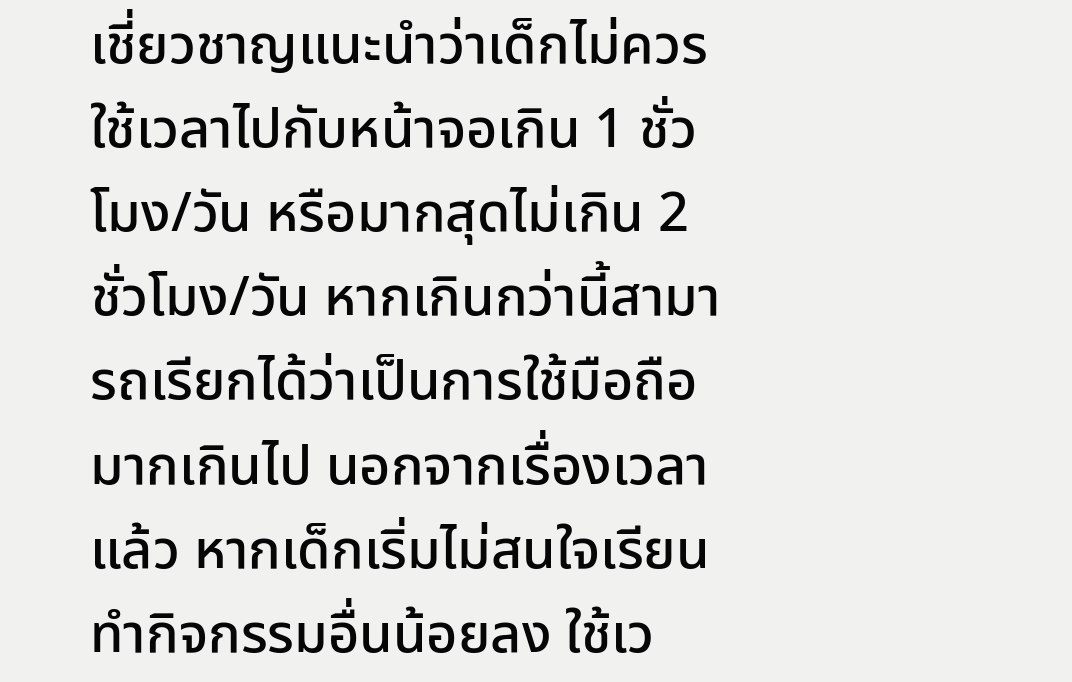เชี่ยวชาญแนะนำว่าเด็กไม่ควรใช้เวลาไปกับหน้าจอเกิน 1 ชั่วโมง/วัน หรือมากสุดไม่เกิน 2 ชั่วโมง/วัน หากเกินกว่านี้สามารถเรียกได้ว่าเป็นการใช้มือถือมากเกินไป นอกจากเรื่องเวลาแล้ว หากเด็กเริ่มไม่สนใจเรียน ทำกิจกรรมอื่นน้อยลง ใช้เว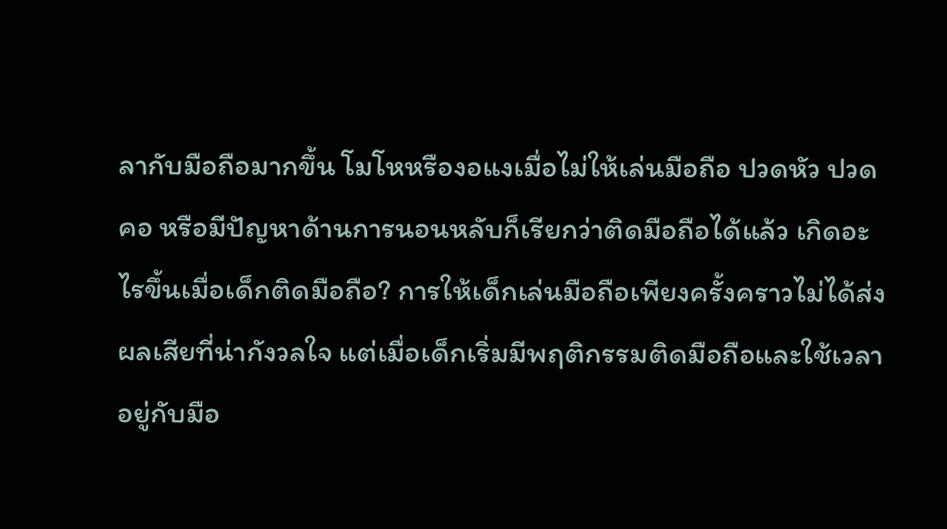ลากับมือถือมากขึ้น โมโหหรืองอแงเมื่อไม่ให้เล่นมือถือ ปวดหัว ปวดคอ หรือมีปัญหาด้านการนอนหลับก็เรียกว่าติดมือถือได้แล้ว เกิดอะไรขึ้นเมื่อเด็กติดมือถือ? การให้เด็กเล่นมือถือเพียงครั้งคราวไม่ได้ส่งผลเสียที่น่ากังวลใจ แต่เมื่อเด็กเริ่มมีพฤติกรรมติดมือถือและใช้เวลาอยู่กับมือ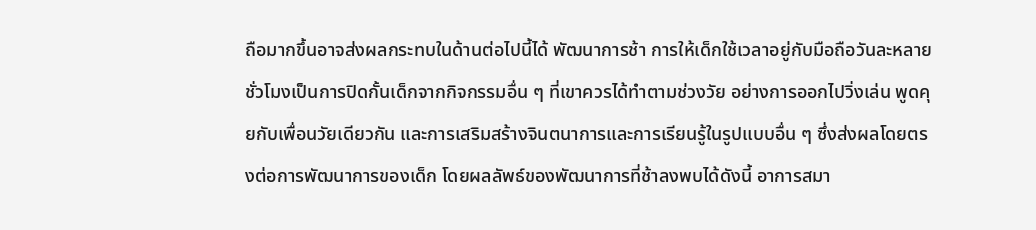ถือมากขึ้นอาจส่งผลกระทบในด้านต่อไปนี้ได้ พัฒนาการช้า การให้เด็กใช้เวลาอยู่กับมือถือวันละหลายชั่วโมงเป็นการปิดกั้นเด็กจากกิจกรรมอื่น ๆ ที่เขาควรได้ทำตามช่วงวัย อย่างการออกไปวิ่งเล่น พูดคุยกับเพื่อนวัยเดียวกัน และการเสริมสร้างจินตนาการและการเรียนรู้ในรูปแบบอื่น ๆ ซึ่งส่งผลโดยตรงต่อการพัฒนาการของเด็ก โดยผลลัพธ์ของพัฒนาการที่ช้าลงพบได้ดังนี้ อาการสมา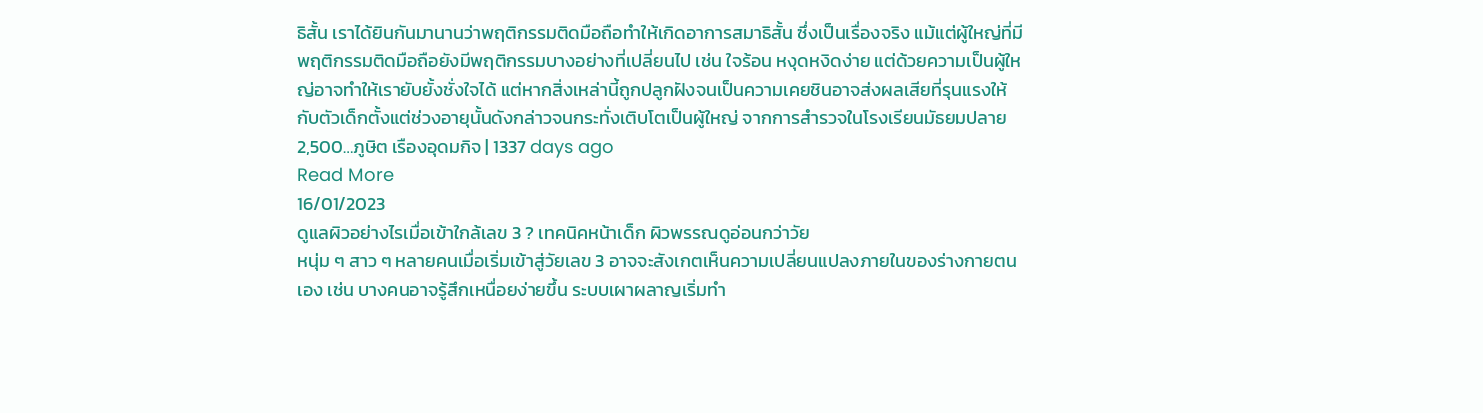ธิสั้น เราได้ยินกันมานานว่าพฤติกรรมติดมือถือทำให้เกิดอาการสมาธิสั้น ซึ่งเป็นเรื่องจริง แม้แต่ผู้ใหญ่ที่มีพฤติกรรมติดมือถือยังมีพฤติกรรมบางอย่างที่เปลี่ยนไป เช่น ใจร้อน หงุดหงิดง่าย แต่ด้วยความเป็นผู้ใหญ่อาจทำให้เรายับยั้งชั่งใจได้ แต่หากสิ่งเหล่านี้ถูกปลูกฝังจนเป็นความเคยชินอาจส่งผลเสียที่รุนแรงให้กับตัวเด็กตั้งแต่ช่วงอายุนั้นดังกล่าวจนกระทั่งเติบโตเป็นผู้ใหญ่ จากการสำรวจในโรงเรียนมัธยมปลาย 2,500…ภูษิต เรืองอุดมกิจ | 1337 days ago
Read More
16/01/2023
ดูแลผิวอย่างไรเมื่อเข้าใกล้เลข 3 ? เทคนิคหน้าเด็ก ผิวพรรณดูอ่อนกว่าวัย
หนุ่ม ๆ สาว ๆ หลายคนเมื่อเริ่มเข้าสู่วัยเลข 3 อาจจะสังเกตเห็นความเปลี่ยนแปลงภายในของร่างกายตนเอง เช่น บางคนอาจรู้สึกเหนื่อยง่ายขึ้น ระบบเผาผลาญเริ่มทำ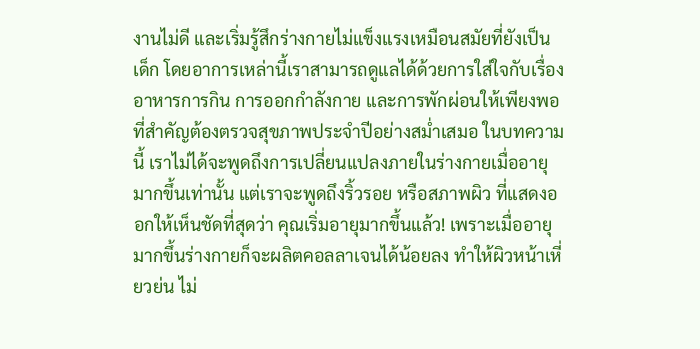งานไม่ดี และเริ่มรู้สึกร่างกายไม่แข็งแรงเหมือนสมัยที่ยังเป็นเด็ก โดยอาการเหล่านี้เราสามารถดูแลได้ด้วยการใส่ใจกับเรื่องอาหารการกิน การออกกำลังกาย และการพักผ่อนให้เพียงพอ ที่สำคัญต้องตรวจสุขภาพประจำปีอย่างสม่ำเสมอ ในบทความนี้ เราไม่ได้จะพูดถึงการเปลี่ยนแปลงภายในร่างกายเมื่ออายุมากขึ้นเท่านั้น แต่เราจะพูดถึงริ้วรอย หรือสภาพผิว ที่แสดงออกให้เห็นชัดที่สุดว่า คุณเริ่มอายุมากขึ้นแล้ว! เพราะเมื่ออายุมากขึ้นร่างกายก็จะผลิตคอลลาเจนได้น้อยลง ทำให้ผิวหน้าเหี่ยวย่น ไม่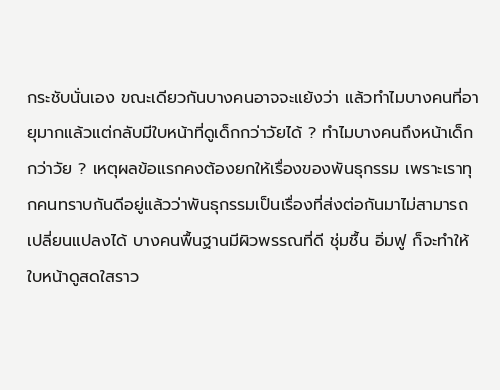กระชับนั่นเอง ขณะเดียวกันบางคนอาจจะแย้งว่า แล้วทำไมบางคนที่อายุมากแล้วแต่กลับมีใบหน้าที่ดูเด็กกว่าวัยได้ ? ทำไมบางคนถึงหน้าเด็กกว่าวัย ? เหตุผลข้อแรกคงต้องยกให้เรื่องของพันธุกรรม เพราะเราทุกคนทราบกันดีอยู่แล้วว่าพันธุกรรมเป็นเรื่องที่ส่งต่อกันมาไม่สามารถเปลี่ยนแปลงได้ บางคนพื้นฐานมีผิวพรรณที่ดี ชุ่มชื้น อิ่มฟู ก็จะทำให้ใบหน้าดูสดใสราว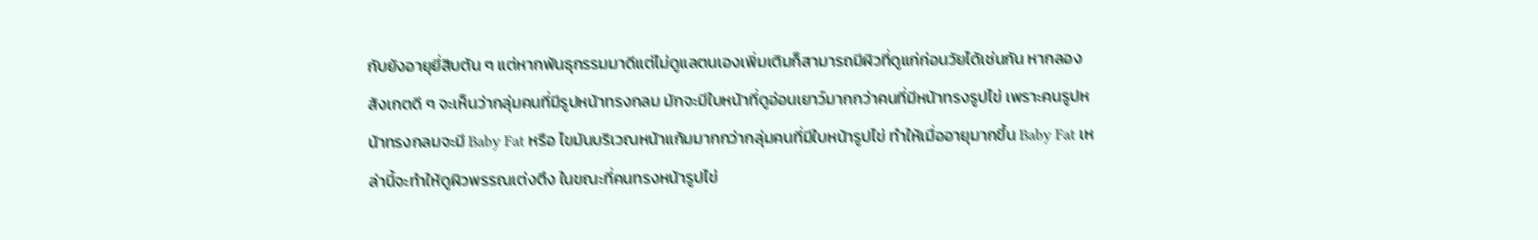กับยังอายุยี่สิบต้น ๆ แต่หากพันธุกรรมมาดีแต่ไม่ดูแลตนเองเพิ่มเติมก็สามารถมีผิวที่ดูแก่ก่อนวัยได้เช่นกัน หากลองสังเกตดี ๆ จะเห็นว่ากลุ่มคนที่มีรูปหน้าทรงกลม มักจะมีใบหน้าที่ดูอ่อนเยาว์มากกว่าคนที่มีหน้าทรงรูปไข่ เพราะคนรูปหน้าทรงกลมจะมี Baby Fat หรือ ไขมันบริเวณหน้าแก้มมากกว่ากลุ่มคนที่มีใบหน้ารูปไข่ ทำให้เมื่ออายุมากขึ้น Baby Fat เหล่านี้จะทำให้ดูผิวพรรณเต่งตึง ในขณะที่คนทรงหน้ารูปไข่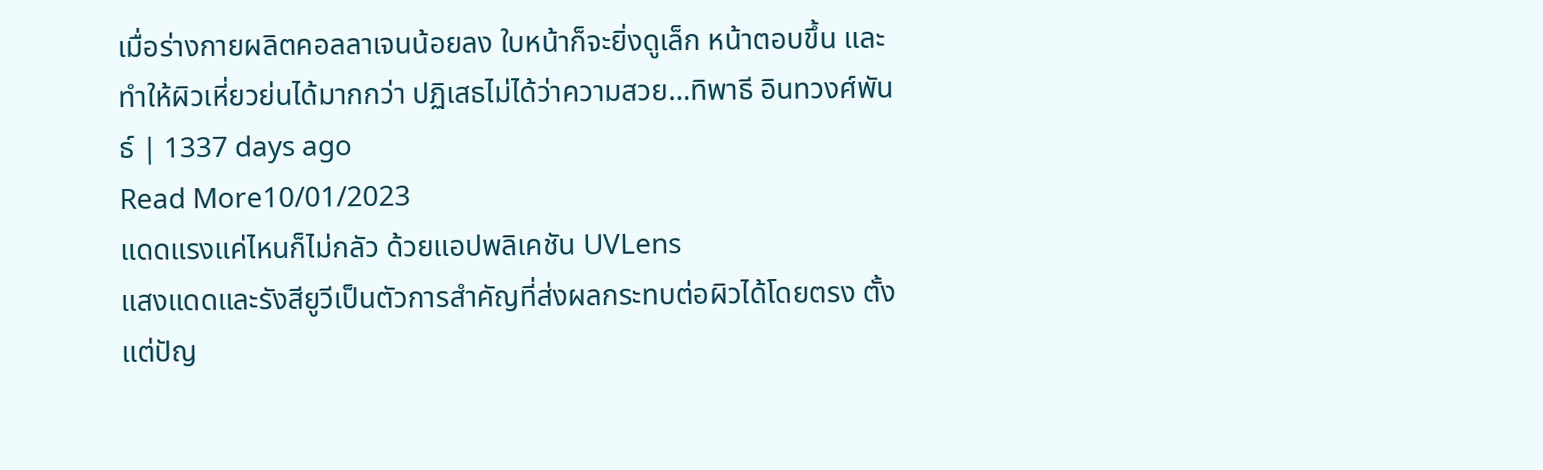เมื่อร่างกายผลิตคอลลาเจนน้อยลง ใบหน้าก็จะยิ่งดูเล็ก หน้าตอบขึ้น และทำให้ผิวเหี่ยวย่นได้มากกว่า ปฏิเสธไม่ได้ว่าความสวย…ทิพาธี อินทวงศ์พันธ์ | 1337 days ago
Read More10/01/2023
แดดแรงแค่ไหนก็ไม่กลัว ด้วยแอปพลิเคชัน UVLens
แสงแดดและรังสียูวีเป็นตัวการสำคัญที่ส่งผลกระทบต่อผิวได้โดยตรง ตั้งแต่ปัญ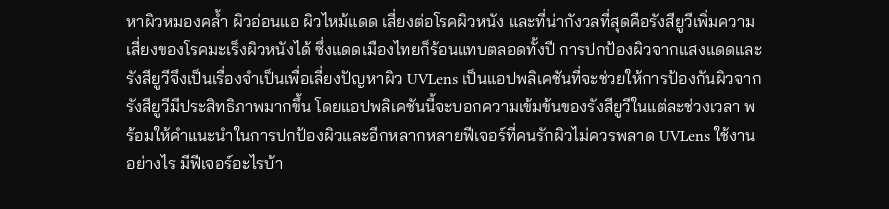หาผิวหมองคล้ำ ผิวอ่อนแอ ผิวไหม้แดด เสี่ยงต่อโรคผิวหนัง และที่น่ากังวลที่สุดคือรังสียูวีเพิ่มความเสี่ยงของโรคมะเร็งผิวหนังได้ ซึ่งแดดเมืองไทยก็ร้อนแทบตลอดทั้งปี การปกป้องผิวจากแสงแดดและรังสียูวีจึงเป็นเรื่องจำเป็นเพื่อเลี่ยงปัญหาผิว UVLens เป็นแอปพลิเคชันที่จะช่วยให้การป้องกันผิวจากรังสียูวีมีประสิทธิภาพมากขึ้น โดยแอปพลิเคชันนี้จะบอกความเข้มข้นของรังสียูวีในแต่ละช่วงเวลา พร้อมให้คำแนะนำในการปกป้องผิวและอีกหลากหลายฟีเจอร์ที่คนรักผิวไม่ควรพลาด UVLens ใช้งานอย่างไร มีฟีเจอร์อะไรบ้า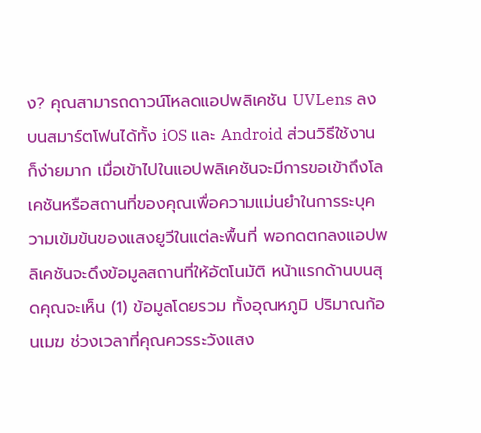ง? คุณสามารถดาวน์โหลดแอปพลิเคชัน UVLens ลงบนสมาร์ตโฟนได้ทั้ง iOS และ Android ส่วนวิธีใช้งานก็ง่ายมาก เมื่อเข้าไปในแอปพลิเคชันจะมีการขอเข้าถึงโลเคชันหรือสถานที่ของคุณเพื่อความแม่นยำในการระบุความเข้มข้นของแสงยูวีในแต่ละพื้นที่ พอกดตกลงแอปพลิเคชันจะดึงข้อมูลสถานที่ให้อัตโนมัติ หน้าแรกด้านบนสุดคุณจะเห็น (1) ข้อมูลโดยรวม ทั้งอุณหภูมิ ปริมาณก้อนเมฆ ช่วงเวลาที่คุณควรระวังแสง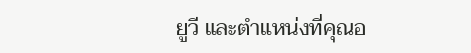ยูวี และตำแหน่งที่คุณอ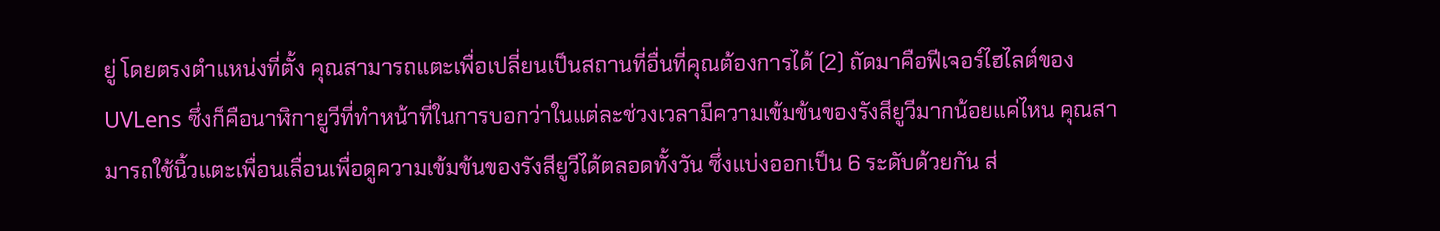ยู่ โดยตรงตำแหน่งที่ตั้ง คุณสามารถแตะเพื่อเปลี่ยนเป็นสถานที่อื่นที่คุณต้องการได้ (2) ถัดมาคือฟีเจอร์ไฮไลต์ของ UVLens ซึ่งก็คือนาฬิกายูวีที่ทำหน้าที่ในการบอกว่าในแต่ละช่วงเวลามีความเข้มข้นของรังสียูวีมากน้อยแค่ไหน คุณสามารถใช้นิ้วแตะเพื่อนเลื่อนเพื่อดูความเข้มข้นของรังสียูวีได้ตลอดทั้งวัน ซึ่งแบ่งออกเป็น 6 ระดับด้วยกัน ส่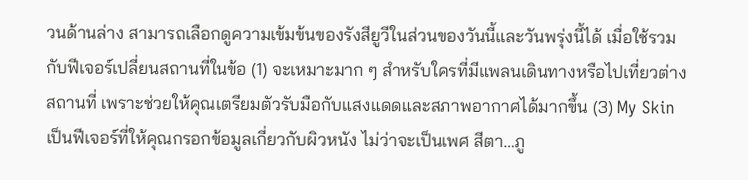วนด้านล่าง สามารถเลือกดูความเข้มข้นของรังสียูวีในส่วนของวันนี้และวันพรุ่งนี้ได้ เมื่อใช้รวมกับฟีเจอร์เปลี่ยนสถานที่ในข้อ (1) จะเหมาะมาก ๆ สำหรับใครที่มีแพลนเดินทางหรือไปเที่ยวต่างสถานที่ เพราะช่วยให้คุณเตรียมตัวรับมือกับแสงแดดและสภาพอากาศได้มากขึ้น (3) My Skin เป็นฟีเจอร์ที่ให้คุณกรอกข้อมูลเกี่ยวกับผิวหนัง ไม่ว่าจะเป็นเพศ สีตา…ภู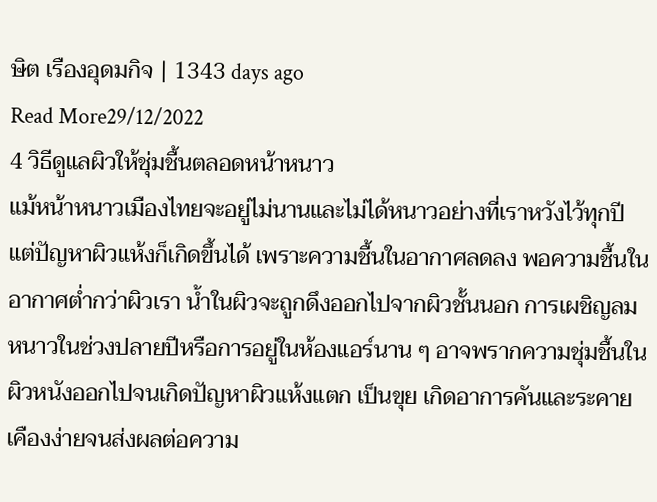ษิต เรืองอุดมกิจ | 1343 days ago
Read More29/12/2022
4 วิธีดูแลผิวให้ชุ่มชื้นตลอดหน้าหนาว
แม้หน้าหนาวเมืองไทยจะอยู่ไม่นานและไม่ได้หนาวอย่างที่เราหวังไว้ทุกปี แต่ปัญหาผิวแห้งก็เกิดขึ้นได้ เพราะความชื้นในอากาศลดลง พอความชื้นในอากาศต่ำกว่าผิวเรา น้ำในผิวจะถูกดึงออกไปจากผิวชั้นนอก การเผชิญลมหนาวในช่วงปลายปีหรือการอยู่ในห้องแอร์นาน ๆ อาจพรากความชุ่มชื้นในผิวหนังออกไปจนเกิดปัญหาผิวแห้งแตก เป็นขุย เกิดอาการคันและระคายเคืองง่ายจนส่งผลต่อความ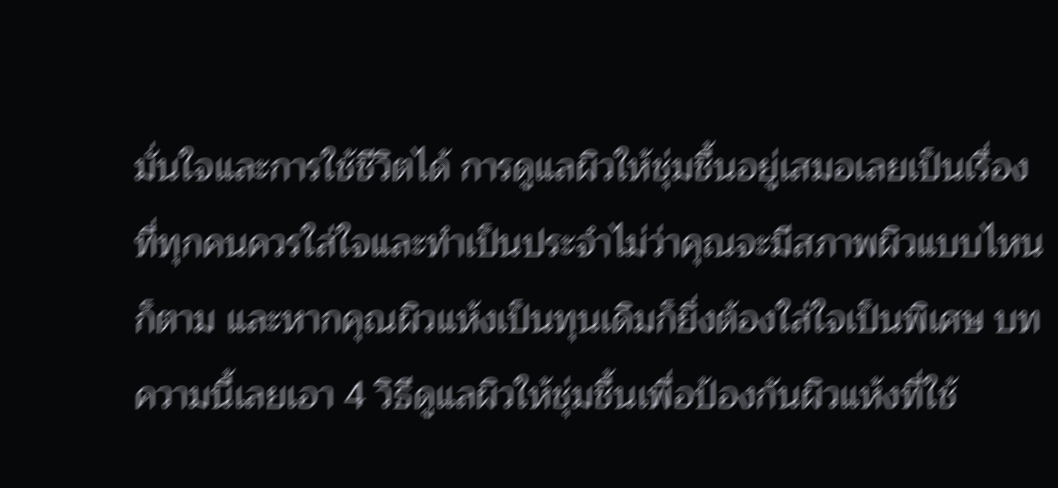มั่นใจและการใช้ชีวิตได้ การดูแลผิวให้ชุ่มชื้นอยู่เสมอเลยเป็นเรื่องที่ทุกคนควรใส่ใจและทำเป็นประจำไม่ว่าคุณจะมีสภาพผิวแบบไหนก็ตาม และหากคุณผิวแห้งเป็นทุนเดิมก็ยิ่งต้องใส่ใจเป็นพิเศษ บทความนี้เลยเอา 4 วิธีดูแลผิวให้ชุ่มชื้นเพื่อป้องกันผิวแห้งที่ใช้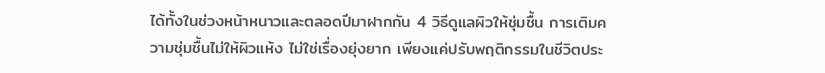ได้ทั้งในช่วงหน้าหนาวและตลอดปีมาฝากกัน 4 วิธีดูแลผิวให้ชุ่มชื้น การเติมความชุ่มชื้นไม่ให้ผิวแห้ง ไม่ใช่เรื่องยุ่งยาก เพียงแค่ปรับพฤติกรรมในชีวิตประ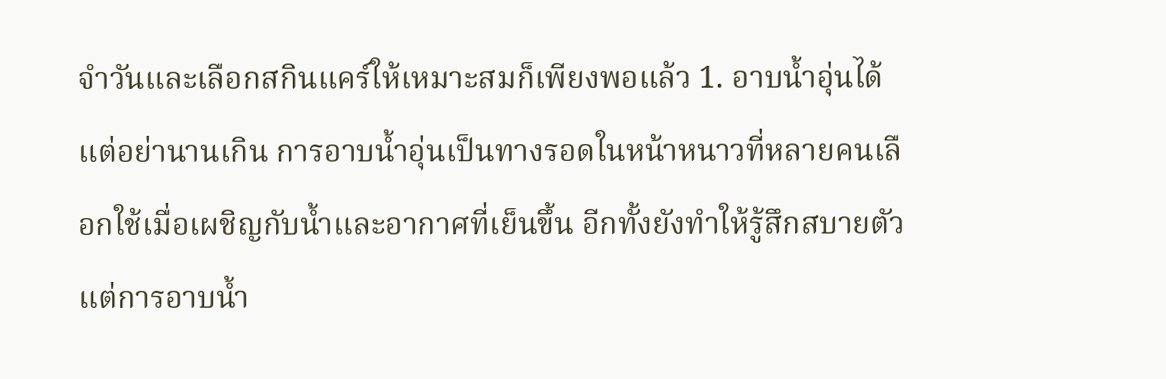จำวันและเลือกสกินแคร์ให้เหมาะสมก็เพียงพอแล้ว 1. อาบน้ำอุ่นได้ แต่อย่านานเกิน การอาบน้ำอุ่นเป็นทางรอดในหน้าหนาวที่หลายคนเลือกใช้เมื่อเผชิญกับน้ำและอากาศที่เย็นขึ้น อีกทั้งยังทำให้รู้สึกสบายตัว แต่การอาบน้ำ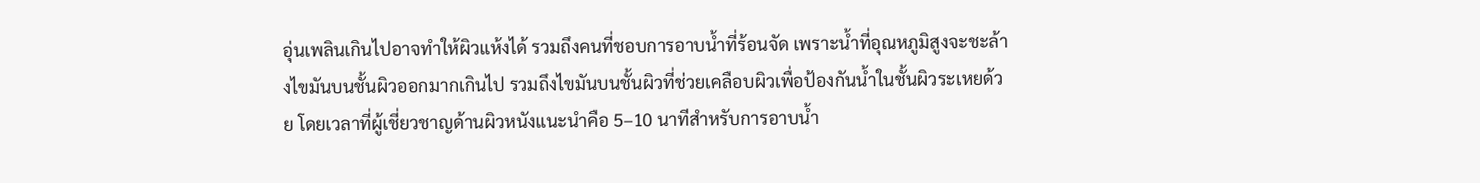อุ่นเพลินเกินไปอาจทำให้ผิวแห้งได้ รวมถึงคนที่ชอบการอาบน้ำที่ร้อนจัด เพราะน้ำที่อุณหภูมิสูงจะชะล้างไขมันบนชั้นผิวออกมากเกินไป รวมถึงไขมันบนชั้นผิวที่ช่วยเคลือบผิวเพื่อป้องกันน้ำในชั้นผิวระเหยด้วย โดยเวลาที่ผู้เชี่ยวชาญด้านผิวหนังแนะนำคือ 5–10 นาทีสำหรับการอาบน้ำ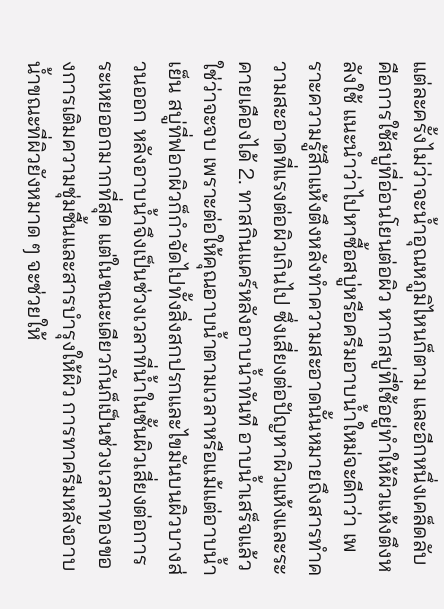แต่ละครั้งไม่ว่าจะน้ำอุณหภูมิไหนก็ตาม และอีกหนึ่งเคล็ดลับคือการใช้สบู่ที่อ่อนโยนต่อผิว หากสบู่ที่ใช้อยู่ทำให้ผิวแห้งตึงหลังใช้ แนะนำว่าไปหาซื้อสบู่หรือครีมอาบน้ำใหม่จะดีกว่า เพราะความรู้สึกแห้งตึงหลังทำความสะอาดนั้นหมายถึงสารทำความสะอาดที่แรงต่อผิวเกินไป ซึ่งเสี่ยงต่อปัญหาผิวแห้งและระคายเคืองได้ 2. ทาสกินแคร์หลังอาบน้ำทันที อาบน้ำเสร็จแล้วใช่ว่าจะจบ เพราะต่อให้คุณอาบน้ำตามเวลาหรือแม้แต่อาบน้ำเย็น สบู่ที่ฟอกผิวก็กำจัดไปทั้งสิ่งสกปรกและไขมันบนผิวบางส่วนออก หลังอาบน้ำจึงเป็นช่วงเวลาที่น้ำในชั้นผิวเสี่ยงต่อการระเหยออกมากที่สุด แต่ในขณะเดียวกันก็เป็นช่วงเวลาทองของการเติมความชุ่มชื้นและสารบำรุงให้ผิว การทาครีมหลังอาบน้ำขณะที่ผิวยังหมาด ๆ จะช่วยให้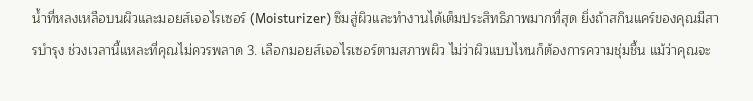น้ำที่หลงเหลือบนผิวและมอยส์เจอไรเซอร์ (Moisturizer) ซึมสู่ผิวและทำงานได้เต็มประสิทธิภาพมากที่สุด ยิ่งถ้าสกินแคร์ของคุณมีสารบำรุง ช่วงเวลานี้แหละที่คุณไม่ควรพลาด 3. เลือกมอยส์เจอไรเซอร์ตามสภาพผิว ไม่ว่าผิวแบบไหนก็ต้องการความชุ่มชื้น แม้ว่าคุณจะ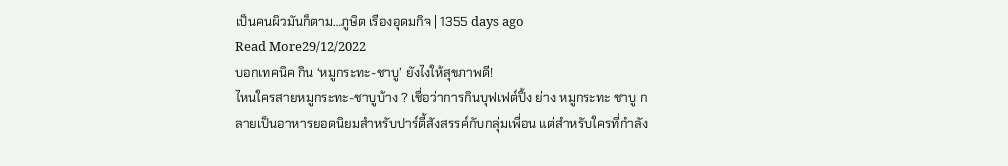เป็นคนผิวมันก็ตาม…ภูษิต เรืองอุดมกิจ | 1355 days ago
Read More29/12/2022
บอกเทคนิค กิน ‘หมูกระทะ-ชาบู’ ยังไงให้สุขภาพดี!
ไหนใครสายหมูกระทะ-ชาบูบ้าง ? เชื่อว่าการกินบุฟเฟต์ปิ้ง ย่าง หมูกระทะ ชาบู กลายเป็นอาหารยอดนิยมสำหรับปาร์ตี้สังสรรค์กับกลุ่มเพื่อน แต่สำหรับใครที่กำลัง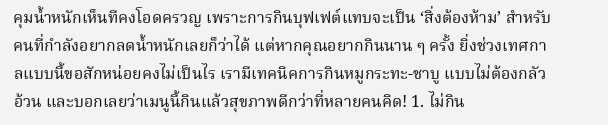คุมน้ำหนักเห็นทีคงโอดครวญ เพราะการกินบุฟเฟต์แทบจะเป็น ‘สิ่งต้องห้าม’ สำหรับคนที่กำลังอยากลดน้ำหนักเลยก็ว่าได้ แต่หากคุณอยากกินนาน ๆ ครั้ง ยิ่งช่วงเทศกาลแบบนี้ขอสักหน่อยคงไม่เป็นไร เรามีเทคนิคการกินหมูกระทะ-ชาบู แบบไม่ต้องกลัวอ้วน และบอกเลยว่าเมนูนี้กินแล้วสุขภาพดีกว่าที่หลายคนคิด! 1. ไม่กิน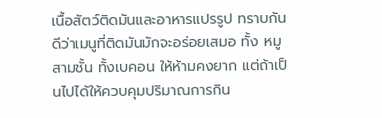เนื้อสัตว์ติดมันและอาหารแปรรูป ทราบกันดีว่าเมนูที่ติดมันมักจะอร่อยเสมอ ทั้ง หมูสามชั้น ทั้งเบคอน ให้ห้ามคงยาก แต่ถ้าเป็นไปได้ให้ควบคุมปริมาณการกิน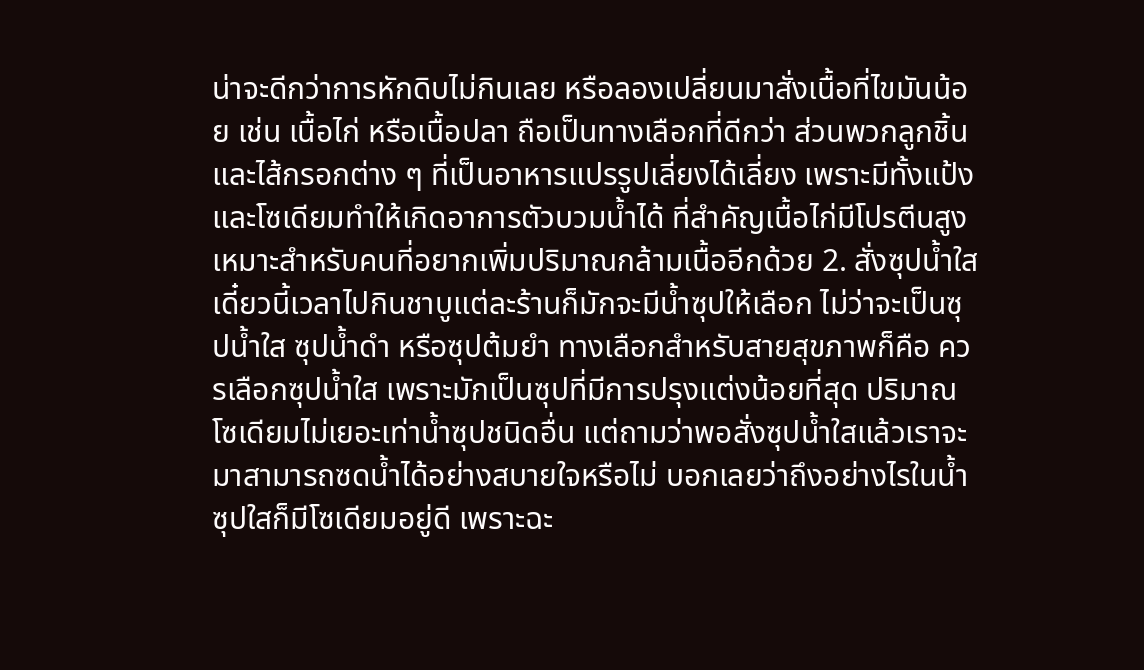น่าจะดีกว่าการหักดิบไม่กินเลย หรือลองเปลี่ยนมาสั่งเนื้อที่ไขมันน้อย เช่น เนื้อไก่ หรือเนื้อปลา ถือเป็นทางเลือกที่ดีกว่า ส่วนพวกลูกชิ้นและไส้กรอกต่าง ๆ ที่เป็นอาหารแปรรูปเลี่ยงได้เลี่ยง เพราะมีทั้งแป้งและโซเดียมทำให้เกิดอาการตัวบวมน้ำได้ ที่สำคัญเนื้อไก่มีโปรตีนสูงเหมาะสำหรับคนที่อยากเพิ่มปริมาณกล้ามเนื้ออีกด้วย 2. สั่งซุปน้ำใส เดี๋ยวนี้เวลาไปกินชาบูแต่ละร้านก็มักจะมีน้ำซุปให้เลือก ไม่ว่าจะเป็นซุปน้ำใส ซุปน้ำดำ หรือซุปต้มยำ ทางเลือกสำหรับสายสุขภาพก็คือ ควรเลือกซุปน้ำใส เพราะมักเป็นซุปที่มีการปรุงแต่งน้อยที่สุด ปริมาณโซเดียมไม่เยอะเท่าน้ำซุปชนิดอื่น แต่ถามว่าพอสั่งซุปน้ำใสแล้วเราจะมาสามารถซดน้ำได้อย่างสบายใจหรือไม่ บอกเลยว่าถึงอย่างไรในน้ำซุปใสก็มีโซเดียมอยู่ดี เพราะฉะ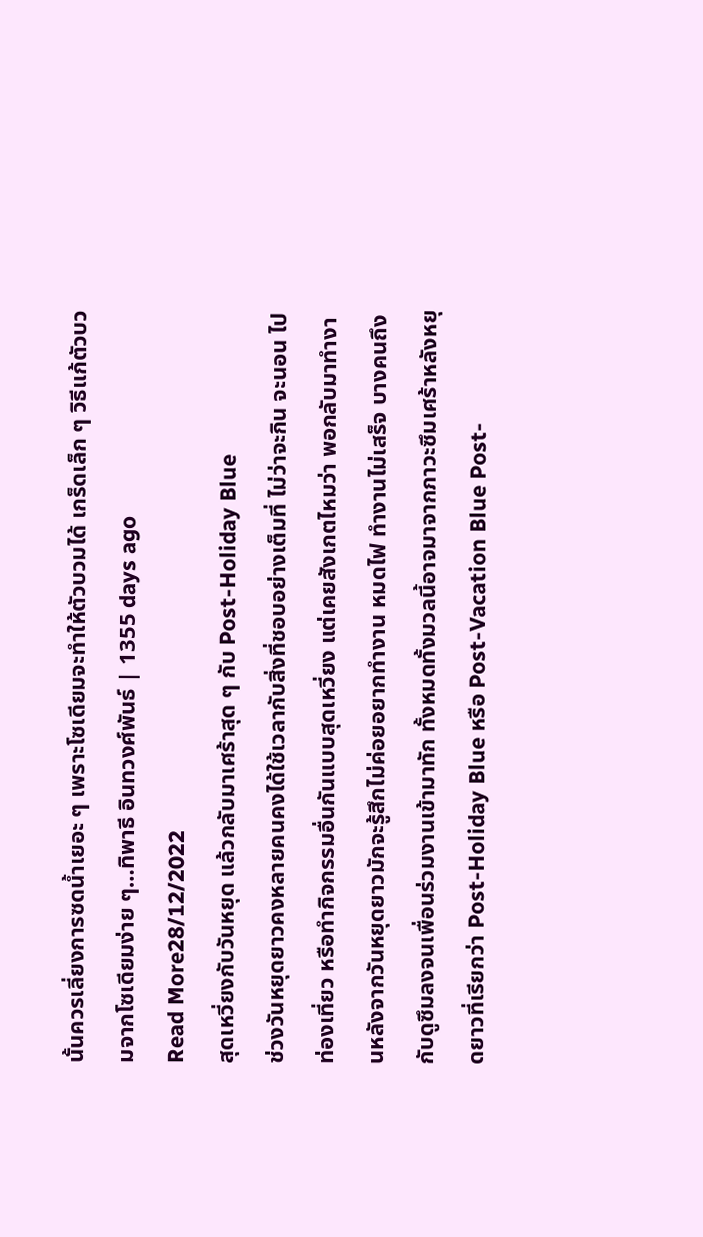นั้นควรเลี่ยงการซดน้ำเยอะ ๆ เพราะโซเดียมจะทำให้ตัวบวมได้ เกร็ดเล็ก ๆ วิธีแก้ตัวบวมจากโซเดียมง่าย ๆ…ทิพาธี อินทวงศ์พันธ์ | 1355 days ago
Read More28/12/2022
สุดเหวี่ยงกับวันหยุด แล้วกลับมาเศร้าสุด ๆ กับ Post-Holiday Blue
ช่วงวันหยุดยาวคงหลายคนคงได้ใช้เวลากับสิ่งที่ชอบอย่างเต็มที่ ไม่ว่าจะกิน จะนอน ไปท่องเที่ยว หรือทำกิจกรรมอื่นกันแบบสุดเหวี่ยง แต่เคยสังเกตไหมว่า พอกลับมาทำงานหลังจากวันหยุดยาวมักจะรู้สึกไม่ค่อยอยากทำงาน หมดไฟ ทำงานไม่เสร็จ บางคนถึงกับดูซึมลงจนเพื่อนร่วมงานเข้ามาทัก ทั้งหมดทั้งมวลนี้อาจมาจากภาวะซึมเศร้าหลังหยุดยาวที่เรียกว่า Post-Holiday Blue หรือ Post-Vacation Blue Post-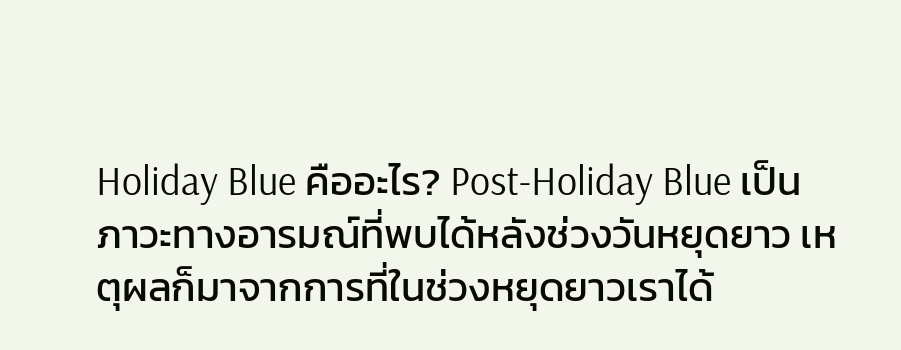Holiday Blue คืออะไร? Post-Holiday Blue เป็นภาวะทางอารมณ์ที่พบได้หลังช่วงวันหยุดยาว เหตุผลก็มาจากการที่ในช่วงหยุดยาวเราได้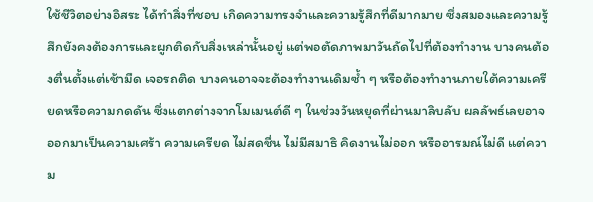ใช้ชีวิตอย่างอิสระ ได้ทำสิ่งที่ชอบ เกิดความทรงจำและความรู้สึกที่ดีมากมาย ซึ่งสมองและความรู้สึกยังคงต้องการและผูกติดกับสิ่งเหล่านั้นอยู่ แต่พอตัดภาพมาวันถัดไปที่ต้องทำงาน บางคนต้องตื่นตั้งแต่เช้ามืด เจอรถติด บางคนอาจจะต้องทำงานเดิมซ้ำ ๆ หรือต้องทำงานภายใต้ความเครียดหรือความกดดัน ซึ่งแตกต่างจากโมเมนต์ดี ๆ ในช่วงวันหยุดที่ผ่านมาลิบลับ ผลลัพธ์เลยอาจออกมาเป็นความเศร้า ความเครียด ไม่สดชื่น ไม่มีสมาธิ คิดงานไม่ออก หรืออารมณ์ไม่ดี แต่ความ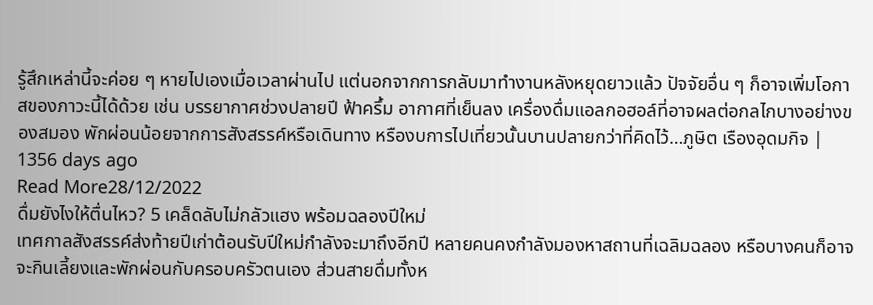รู้สึกเหล่านี้จะค่อย ๆ หายไปเองเมื่อเวลาผ่านไป แต่นอกจากการกลับมาทำงานหลังหยุดยาวแล้ว ปัจจัยอื่น ๆ ก็อาจเพิ่มโอกาสของภาวะนี้ได้ด้วย เช่น บรรยากาศช่วงปลายปี ฟ้าครึ้ม อากาศที่เย็นลง เครื่องดื่มแอลกอฮอล์ที่อาจผลต่อกลไกบางอย่างของสมอง พักผ่อนน้อยจากการสังสรรค์หรือเดินทาง หรืองบการไปเที่ยวนั้นบานปลายกว่าที่คิดไว้…ภูษิต เรืองอุดมกิจ | 1356 days ago
Read More28/12/2022
ดื่มยังไงให้ตื่นไหว? 5 เคล็ดลับไม่กลัวแฮง พร้อมฉลองปีใหม่
เทศกาลสังสรรค์ส่งท้ายปีเก่าต้อนรับปีใหม่กำลังจะมาถึงอีกปี หลายคนคงกำลังมองหาสถานที่เฉลิมฉลอง หรือบางคนก็อาจจะกินเลี้ยงและพักผ่อนกับครอบครัวตนเอง ส่วนสายดื่มทั้งห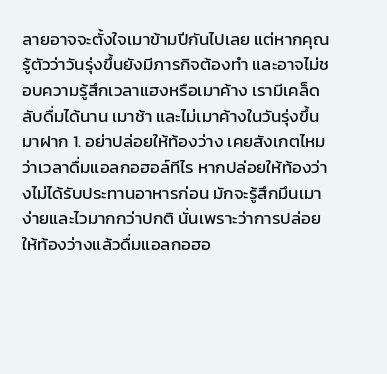ลายอาจจะตั้งใจเมาข้ามปีกันไปเลย แต่หากคุณรู้ตัวว่าวันรุ่งขึ้นยังมีภารกิจต้องทำ และอาจไม่ชอบความรู้สึกเวลาแฮงหรือเมาค้าง เรามีเคล็ดลับดื่มได้นาน เมาช้า และไม่เมาค้างในวันรุ่งขึ้นมาฝาก 1. อย่าปล่อยให้ท้องว่าง เคยสังเกตไหมว่าเวลาดื่มแอลกอฮอล์ทีไร หากปล่อยให้ท้องว่างไม่ได้รับประทานอาหารก่อน มักจะรู้สึกมึนเมาง่ายและไวมากกว่าปกติ นั่นเพราะว่าการปล่อยให้ท้องว่างแล้วดื่มแอลกอฮอ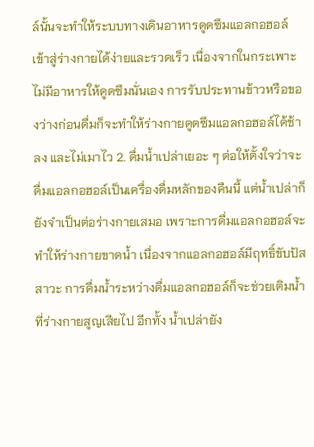ล์นั้นจะทำให้ระบบทางเดินอาหารดูดซึมแอลกอฮอล์เข้าสู่ร่างกายได้ง่ายและรวดเร็ว เนื่องจากในกระเพาะไม่มีอาหารให้ดูดซึมนั่นเอง การรับประทานข้าวหรือของว่างก่อนดื่มก็จะทำให้ร่างกายดูดซึมแอลกอฮอล์ได้ช้าลง และไม่เมาไว 2. ดื่มน้ำเปล่าเยอะ ๆ ต่อให้ตั้งใจว่าจะดื่มแอลกอฮอล์เป็นเครื่องดื่มหลักของคืนนี้ แต่น้ำเปล่าก็ยังจำเป็นต่อร่างกายเสมอ เพราะการดื่มแอลกอฮอล์จะทำให้ร่างกายขาดน้ำ เนื่องจากแอลกอฮอล์มีฤทธิ์ขับปัสสาวะ การดื่มน้ำระหว่างดื่มแอลกอฮอล์ก็จะช่วยเติมน้ำที่ร่างกายสูญเสียไป อีกทั้ง น้ำเปล่ายัง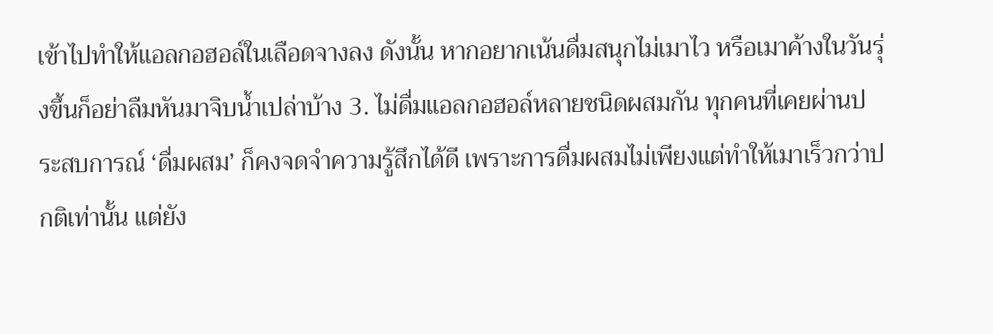เข้าไปทำให้แอลกอฮอล์ในเลือดจางลง ดังนั้น หากอยากเน้นดื่มสนุกไม่เมาไว หรือเมาค้างในวันรุ่งขึ้นก็อย่าลืมหันมาจิบน้ำเปล่าบ้าง 3. ไม่ดื่มแอลกอฮอล์หลายชนิดผสมกัน ทุกคนที่เคยผ่านประสบการณ์ ‘ดื่มผสม’ ก็คงจดจำความรู้สึกได้ดี เพราะการดื่มผสมไม่เพียงแต่ทำให้เมาเร็วกว่าปกติเท่านั้น แต่ยัง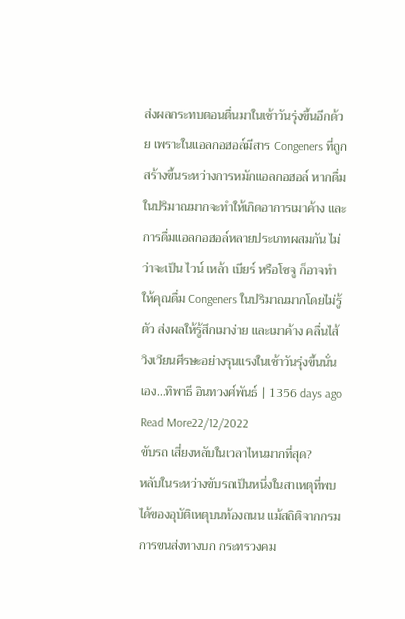ส่งผลกระทบตอนตื่นมาในเช้าวันรุ่งขึ้นอีกด้วย เพราะในแอลกอฮอล์มีสาร Congeners ที่ถูกสร้างขึ้นระหว่างการหมักแอลกอฮอล์ หากดื่มในปริมาณมากจะทำให้เกิดอาการเมาค้าง และการดื่มแอลกอฮอล์หลายประเภทผสมกัน ไม่ว่าจะเป็น ไวน์ เหล้า เบียร์ หรือโซจู ก็อาจทำให้คุณดื่ม Congeners ในปริมาณมากโดยไม่รู้ตัว ส่งผลให้รู้สึกเมาง่าย และเมาค้าง คลื่นไส้ วิงเวียนศีรษะอย่างรุนแรงในเช้าวันรุ่งขึ้นนั่นเอง…ทิพาธี อินทวงศ์พันธ์ | 1356 days ago
Read More22/12/2022
ขับรถ เสี่ยงหลับในเวลาไหนมากที่สุด?
หลับในระหว่างขับรถเป็นหนึ่งในสาเหตุที่พบได้ของอุบัติเหตุบนท้องถนน แม้สถิติจากกรมการขนส่งทางบก กระทรวงคม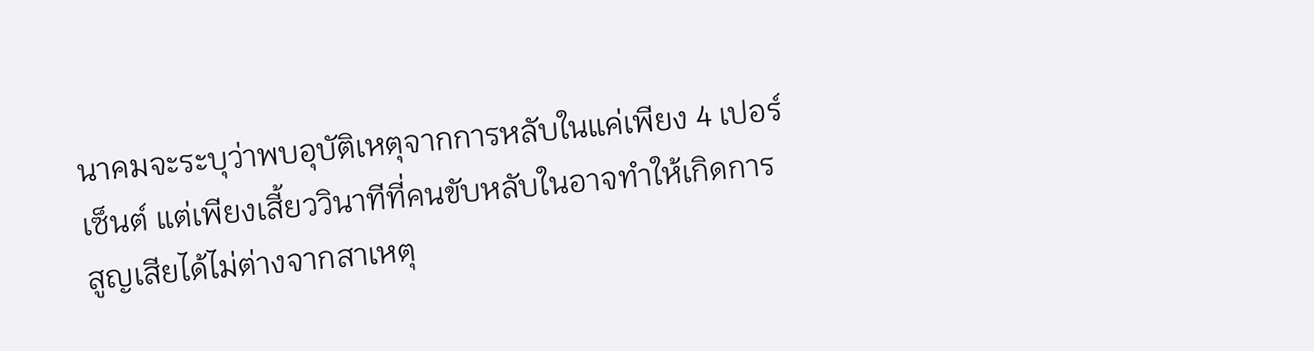นาคมจะระบุว่าพบอุบัติเหตุจากการหลับในแค่เพียง 4 เปอร์เซ็นต์ แต่เพียงเสี้ยววินาทีที่คนขับหลับในอาจทำให้เกิดการสูญเสียได้ไม่ต่างจากสาเหตุ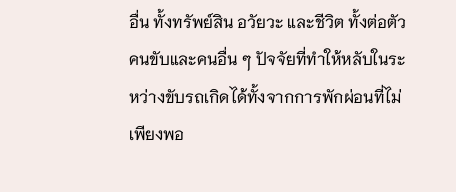อื่น ทั้งทรัพย์สิน อวัยวะ และชีวิต ทั้งต่อตัวคนขับและคนอื่น ๆ ปัจจัยที่ทำให้หลับในระหว่างขับรถเกิดได้ทั้งจากการพักผ่อนที่ไม่เพียงพอ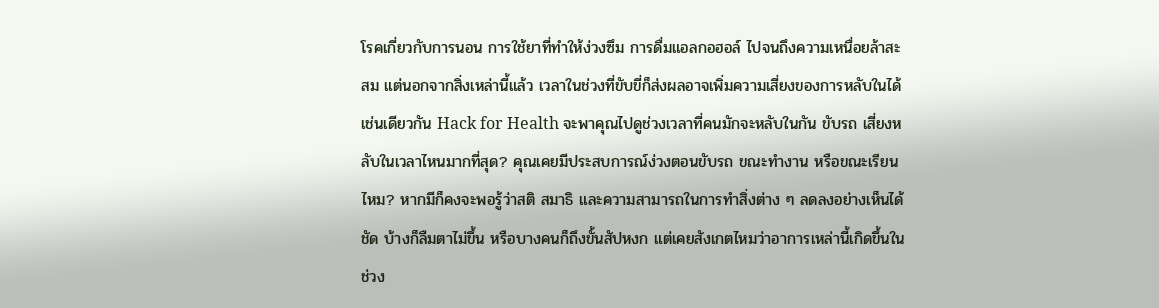โรคเกี่ยวกับการนอน การใช้ยาที่ทำให้ง่วงซึม การดื่มแอลกอฮอล์ ไปจนถึงความเหนื่อยล้าสะสม แต่นอกจากสิ่งเหล่านี้แล้ว เวลาในช่วงที่ขับขี่ก็ส่งผลอาจเพิ่มความเสี่ยงของการหลับในได้เช่นเดียวกัน Hack for Health จะพาคุณไปดูช่วงเวลาที่คนมักจะหลับในกัน ขับรถ เสี่ยงหลับในเวลาไหนมากที่สุด? คุณเคยมีประสบการณ์ง่วงตอนขับรถ ขณะทำงาน หรือขณะเรียนไหม? หากมีก็คงจะพอรู้ว่าสติ สมาธิ และความสามารถในการทำสิ่งต่าง ๆ ลดลงอย่างเห็นได้ชัด บ้างก็ลืมตาไม่ขึ้น หรือบางคนก็ถึงขั้นสัปหงก แต่เคยสังเกตไหมว่าอาการเหล่านี้เกิดขึ้นในช่วง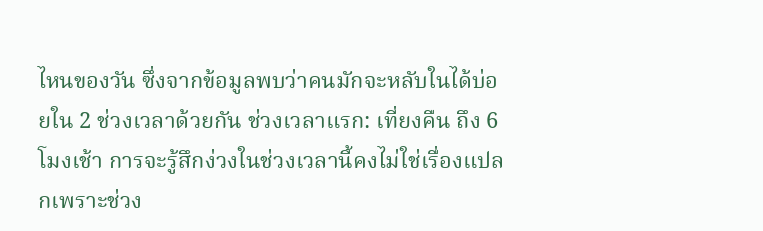ไหนของวัน ซึ่งจากข้อมูลพบว่าคนมักจะหลับในได้บ่อยใน 2 ช่วงเวลาด้วยกัน ช่วงเวลาแรก: เที่ยงคืน ถึง 6 โมงเช้า การจะรู้สึกง่วงในช่วงเวลานี้คงไม่ใช่เรื่องแปลกเพราะช่วง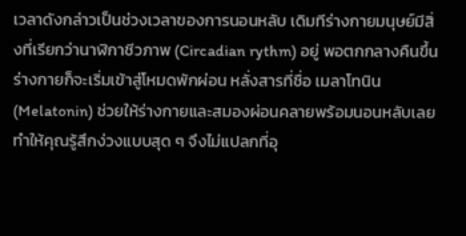เวลาดังกล่าวเป็นช่วงเวลาของการนอนหลับ เดิมทีร่างกายมนุษย์มีสิ่งที่เรียกว่านาฬิกาชีวภาพ (Circadian rythm) อยู่ พอตกกลางคืนขึ้นร่างกายก็จะเริ่มเข้าสู่โหมดพักผ่อน หลั่งสารที่ชื่อ เมลาโทนิน (Melatonin) ช่วยให้ร่างกายและสมองผ่อนคลายพร้อมนอนหลับเลยทำให้คุณรู้สึกง่วงแบบสุด ๆ จึงไม่แปลกที่อุ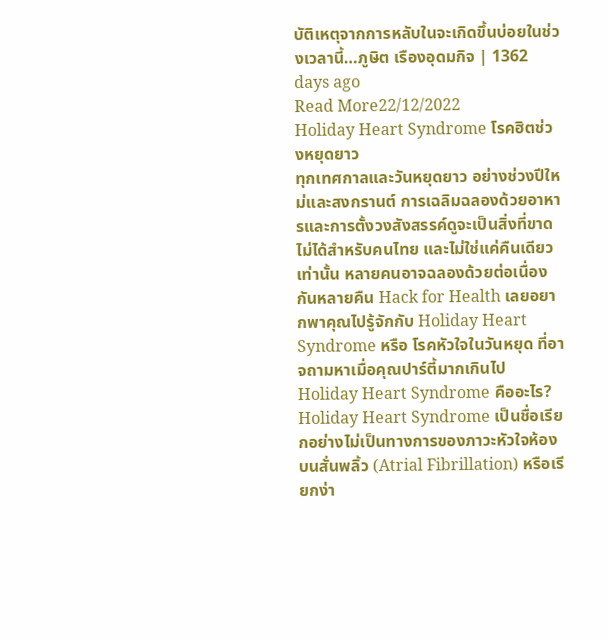บัติเหตุจากการหลับในจะเกิดขึ้นบ่อยในช่วงเวลานี้…ภูษิต เรืองอุดมกิจ | 1362 days ago
Read More22/12/2022
Holiday Heart Syndrome โรคฮิตช่วงหยุดยาว
ทุกเทศกาลและวันหยุดยาว อย่างช่วงปีใหม่และสงกรานต์ การเฉลิมฉลองด้วยอาหารและการตั้งวงสังสรรค์ดูจะเป็นสิ่งที่ขาดไม่ได้สำหรับคนไทย และไม่ใช่แค่คืนเดียวเท่านั้น หลายคนอาจฉลองด้วยต่อเนื่องกันหลายคืน Hack for Health เลยอยากพาคุณไปรู้จักกับ Holiday Heart Syndrome หรือ โรคหัวใจในวันหยุด ที่อาจถามหาเมื่อคุณปาร์ตี้มากเกินไป Holiday Heart Syndrome คืออะไร? Holiday Heart Syndrome เป็นชื่อเรียกอย่างไม่เป็นทางการของภาวะหัวใจห้องบนสั่นพลิ้ว (Atrial Fibrillation) หรือเรียกง่า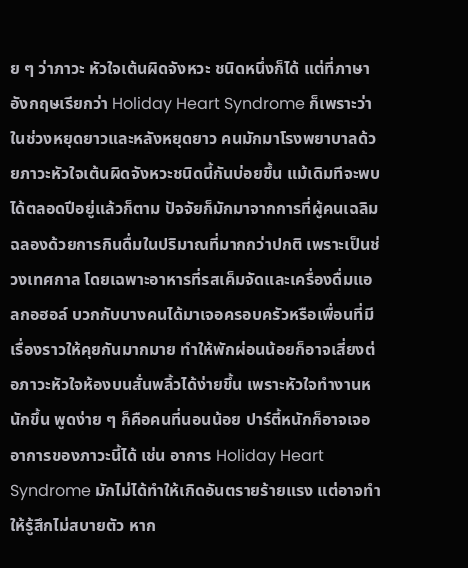ย ๆ ว่าภาวะ หัวใจเต้นผิดจังหวะ ชนิดหนึ่งก็ได้ แต่ที่ภาษาอังกฤษเรียกว่า Holiday Heart Syndrome ก็เพราะว่าในช่วงหยุดยาวและหลังหยุดยาว คนมักมาโรงพยาบาลด้วยภาวะหัวใจเต้นผิดจังหวะชนิดนี้กันบ่อยขึ้น แม้เดิมทีจะพบได้ตลอดปีอยู่แล้วก็ตาม ปัจจัยก็มักมาจากการที่ผู้คนเฉลิมฉลองด้วยการกินดื่มในปริมาณที่มากกว่าปกติ เพราะเป็นช่วงเทศกาล โดยเฉพาะอาหารที่รสเค็มจัดและเครื่องดื่มแอลกอฮอล์ บวกกับบางคนได้มาเจอครอบครัวหรือเพื่อนที่มีเรื่องราวให้คุยกันมากมาย ทำให้พักผ่อนน้อยก็อาจเสี่ยงต่อภาวะหัวใจห้องบนสั่นพลิ้วได้ง่ายขึ้น เพราะหัวใจทำงานหนักขึ้น พูดง่าย ๆ ก็คือคนที่นอนน้อย ปาร์ตี้หนักก็อาจเจออาการของภาวะนี้ได้ เช่น อาการ Holiday Heart Syndrome มักไม่ได้ทำให้เกิดอันตรายร้ายแรง แต่อาจทำให้รู้สึกไม่สบายตัว หาก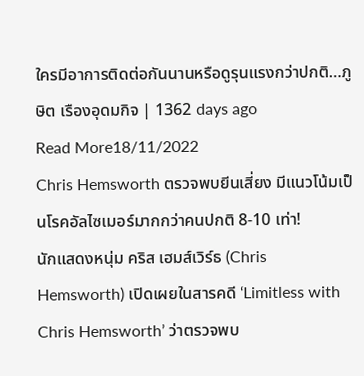ใครมีอาการติดต่อกันนานหรือดูรุนแรงกว่าปกติ…ภูษิต เรืองอุดมกิจ | 1362 days ago
Read More18/11/2022
Chris Hemsworth ตรวจพบยีนเสี่ยง มีแนวโน้มเป็นโรคอัลไซเมอร์มากกว่าคนปกติ 8-10 เท่า!
นักแสดงหนุ่ม คริส เฮมส์เวิร์ธ (Chris Hemsworth) เปิดเผยในสารคดี ‘Limitless with Chris Hemsworth’ ว่าตรวจพบ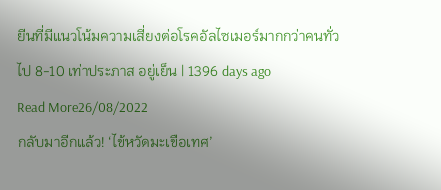ยีนที่มีแนวโน้มความเสี่ยงต่อโรคอัลไซเมอร์มากกว่าคนทั่วไป 8-10 เท่าประภาส อยู่เย็น | 1396 days ago
Read More26/08/2022
กลับมาอีกแล้ว! ‘ไข้หวัดมะเขือเทศ’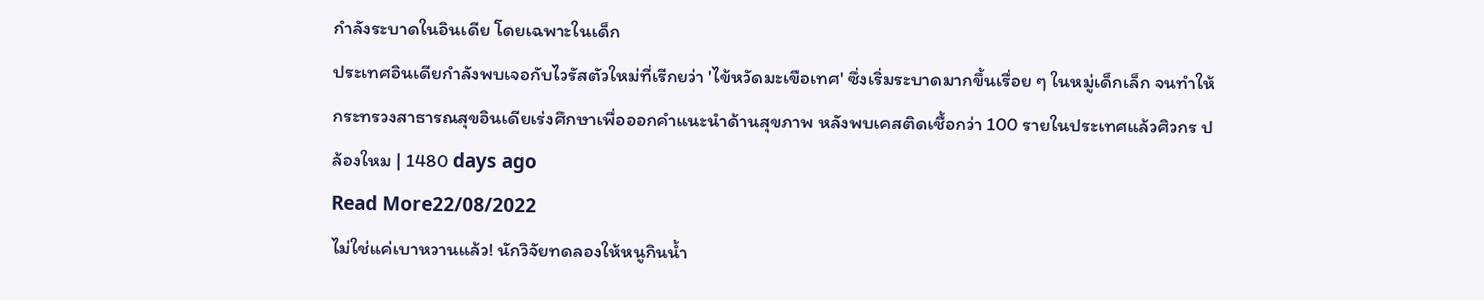กำลังระบาดในอินเดีย โดยเฉพาะในเด็ก
ประเทศอินเดียกำลังพบเจอกับไวรัสตัวใหม่ที่เรีกยว่า 'ไข้หวัดมะเขือเทศ' ซึ่งเริ่มระบาดมากขึ้นเรื่อย ๆ ในหมู่เด็กเล็ก จนทำให้กระทรวงสาธารณสุขอินเดียเร่งศึกษาเพื่อออกคำแนะนำด้านสุขภาพ หลังพบเคสติดเชื้อกว่า 100 รายในประเทศแล้วศิวกร ปล้องใหม | 1480 days ago
Read More22/08/2022
ไม่ใช่แค่เบาหวานแล้ว! นักวิจัยทดลองให้หนูกินน้ำ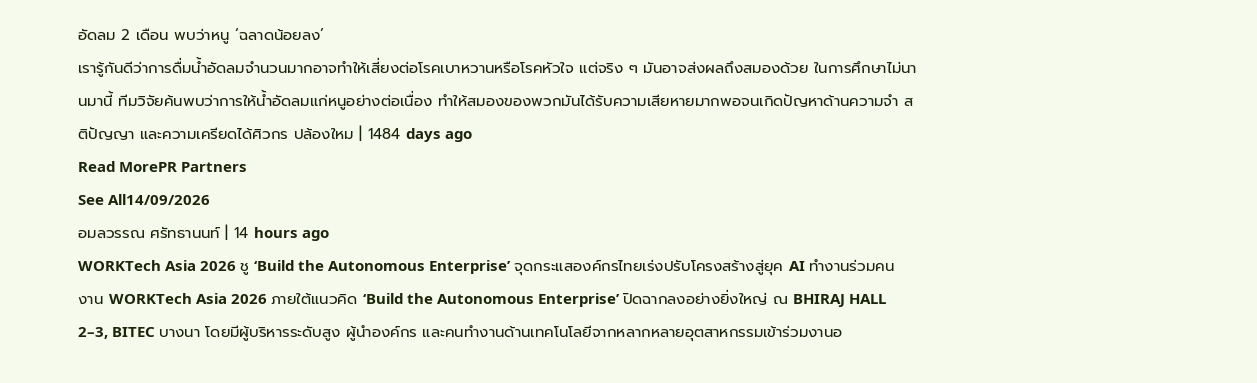อัดลม 2 เดือน พบว่าหนู ‘ฉลาดน้อยลง’
เรารู้กันดีว่าการดื่มน้ำอัดลมจำนวนมากอาจทำให้เสี่ยงต่อโรคเบาหวานหรือโรคหัวใจ แต่จริง ๆ มันอาจส่งผลถึงสมองด้วย ในการศึกษาไม่นานมานี้ ทีมวิจัยค้นพบว่าการให้น้ำอัดลมแก่หนูอย่างต่อเนื่อง ทำให้สมองของพวกมันได้รับความเสียหายมากพอจนเกิดปัญหาด้านความจำ สติปัญญา และความเครียดได้ศิวกร ปล้องใหม | 1484 days ago
Read MorePR Partners
See All14/09/2026
อมลวรรณ ศรัทธานนท์ | 14 hours ago
WORKTech Asia 2026 ชู ‘Build the Autonomous Enterprise’ จุดกระแสองค์กรไทยเร่งปรับโครงสร้างสู่ยุค AI ทำงานร่วมคน
งาน WORKTech Asia 2026 ภายใต้แนวคิด ‘Build the Autonomous Enterprise’ ปิดฉากลงอย่างยิ่งใหญ่ ณ BHIRAJ HALL 2–3, BITEC บางนา โดยมีผู้บริหารระดับสูง ผู้นำองค์กร และคนทำงานด้านเทคโนโลยีจากหลากหลายอุตสาหกรรมเข้าร่วมงานอ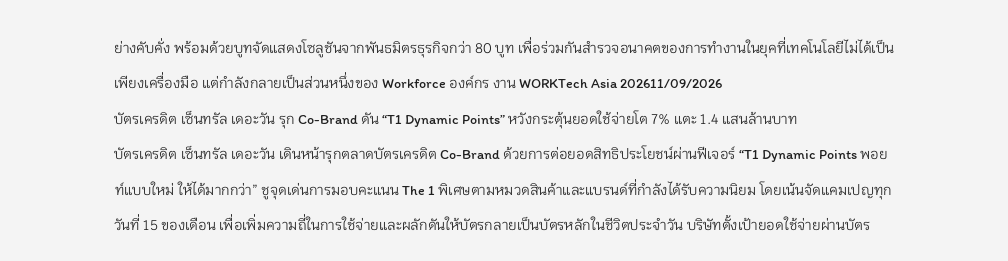ย่างคับคั่ง พร้อมด้วยบูทจัดแสดงโซลูชันจากพันธมิตรธุรกิจกว่า 80 บูท เพื่อร่วมกันสำรวจอนาคตของการทำงานในยุคที่เทคโนโลยีไม่ได้เป็นเพียงเครื่องมือ แต่กำลังกลายเป็นส่วนหนึ่งของ Workforce องค์กร งาน WORKTech Asia 202611/09/2026
บัตรเครดิต เซ็นทรัล เดอะวัน รุก Co-Brand ดัน “T1 Dynamic Points” หวังกระตุ้นยอดใช้จ่ายโต 7% แตะ 1.4 แสนล้านบาท
บัตรเครดิต เซ็นทรัล เดอะวัน เดินหน้ารุกตลาดบัตรเครดิต Co-Brand ด้วยการต่อยอดสิทธิประโยชน์ผ่านฟีเจอร์ “T1 Dynamic Points พอยท์แบบใหม่ ให้ได้มากกว่า” ชูจุดเด่นการมอบคะแนน The 1 พิเศษตามหมวดสินค้าและแบรนด์ที่กำลังได้รับความนิยม โดยเน้นจัดแคมเปญทุกวันที่ 15 ของเดือน เพื่อเพิ่มความถี่ในการใช้จ่ายและผลักดันให้บัตรกลายเป็นบัตรหลักในชีวิตประจำวัน บริษัทตั้งเป้ายอดใช้จ่ายผ่านบัตร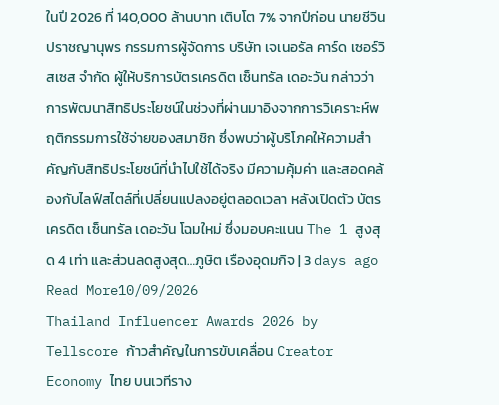ในปี 2026 ที่ 140,000 ล้านบาท เติบโต 7% จากปีก่อน นายชีวิน ปราชญานุพร กรรมการผู้จัดการ บริษัท เจเนอรัล คาร์ด เซอร์วิสเซส จำกัด ผู้ให้บริการบัตรเครดิต เซ็นทรัล เดอะวัน กล่าวว่า การพัฒนาสิทธิประโยชน์ในช่วงที่ผ่านมาอิงจากการวิเคราะห์พฤติกรรมการใช้จ่ายของสมาชิก ซึ่งพบว่าผู้บริโภคให้ความสำคัญกับสิทธิประโยชน์ที่นำไปใช้ได้จริง มีความคุ้มค่า และสอดคล้องกับไลฟ์สไตล์ที่เปลี่ยนแปลงอยู่ตลอดเวลา หลังเปิดตัว บัตรเครดิต เซ็นทรัล เดอะวัน โฉมใหม่ ซึ่งมอบคะแนน The 1 สูงสุด 4 เท่า และส่วนลดสูงสุด…ภูษิต เรืองอุดมกิจ | 3 days ago
Read More10/09/2026
Thailand Influencer Awards 2026 by Tellscore ก้าวสำคัญในการขับเคลื่อน Creator Economy ไทย บนเวทีราง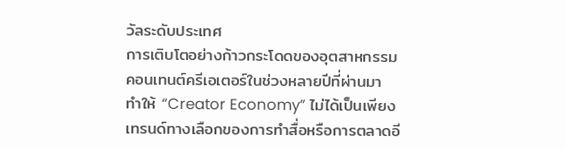วัลระดับประเทศ
การเติบโตอย่างก้าวกระโดดของอุตสาหกรรมคอนเทนต์ครีเอเตอร์ในช่วงหลายปีที่ผ่านมา ทำให้ “Creator Economy” ไม่ได้เป็นเพียงเทรนด์ทางเลือกของการทำสื่อหรือการตลาดอี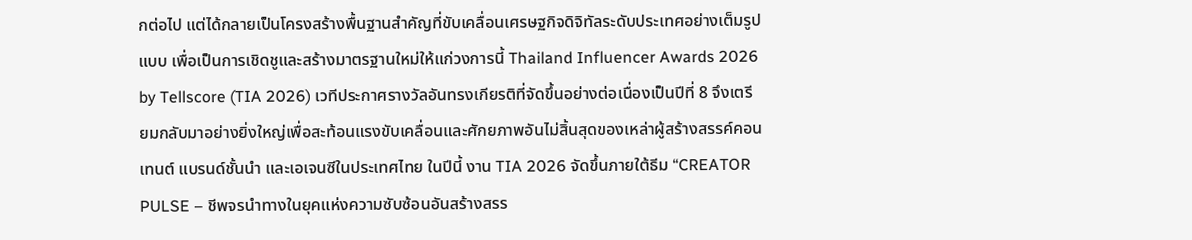กต่อไป แต่ได้กลายเป็นโครงสร้างพื้นฐานสำคัญที่ขับเคลื่อนเศรษฐกิจดิจิทัลระดับประเทศอย่างเต็มรูปแบบ เพื่อเป็นการเชิดชูและสร้างมาตรฐานใหม่ให้แก่วงการนี้ Thailand Influencer Awards 2026 by Tellscore (TIA 2026) เวทีประกาศรางวัลอันทรงเกียรติที่จัดขึ้นอย่างต่อเนื่องเป็นปีที่ 8 จึงเตรียมกลับมาอย่างยิ่งใหญ่เพื่อสะท้อนแรงขับเคลื่อนและศักยภาพอันไม่สิ้นสุดของเหล่าผู้สร้างสรรค์คอนเทนต์ แบรนด์ชั้นนำ และเอเจนซีในประเทศไทย ในปีนี้ งาน TIA 2026 จัดขึ้นภายใต้ธีม “CREATOR PULSE – ชีพจรนำทางในยุคแห่งความซับซ้อนอันสร้างสรร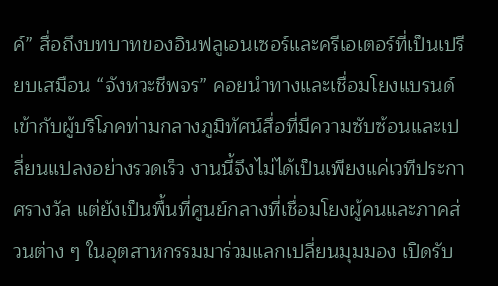ค์” สื่อถึงบทบาทของอินฟลูเอนเซอร์และครีเอเตอร์ที่เป็นเปรียบเสมือน “จังหวะชีพจร” คอยนำทางและเชื่อมโยงแบรนด์เข้ากับผู้บริโภคท่ามกลางภูมิทัศน์สื่อที่มีความซับซ้อนและเปลี่ยนแปลงอย่างรวดเร็ว งานนี้จึงไม่ได้เป็นเพียงแค่เวทีประกาศรางวัล แต่ยังเป็นพื้นที่ศูนย์กลางที่เชื่อมโยงผู้คนและภาคส่วนต่าง ๆ ในอุตสาหกรรมมาร่วมแลกเปลี่ยนมุมมอง เปิดรับ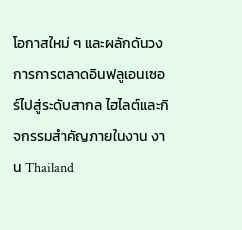โอกาสใหม่ ๆ และผลักดันวงการการตลาดอินฟลูเอนเซอร์ไปสู่ระดับสากล ไฮไลต์และกิจกรรมสำคัญภายในงาน งาน Thailand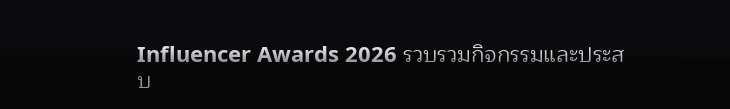Influencer Awards 2026 รวบรวมกิจกรรมและประสบ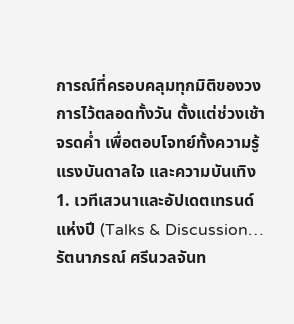การณ์ที่ครอบคลุมทุกมิติของวงการไว้ตลอดทั้งวัน ตั้งแต่ช่วงเช้าจรดค่ำ เพื่อตอบโจทย์ทั้งความรู้ แรงบันดาลใจ และความบันเทิง 1. เวทีเสวนาและอัปเดตเทรนด์แห่งปี (Talks & Discussion…รัตนาภรณ์ ศรีนวลจันท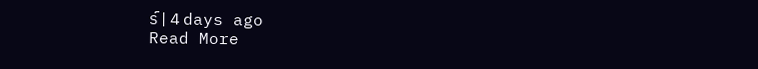ร์ | 4 days ago
Read More